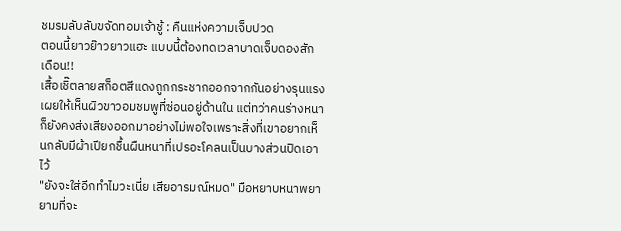ชมรมลับลับขจัดทอมเจ้าชู้ : คืนแห่งความเจ็บปวด
ตอนนี้ยาวย๊าวยาวแฮะ แบบนี้ต้องทดเวลาบาดเจ็บดองสักเดือน!!
เสื้อเชิ๊ตลายสก็อตสีแดงถูกกระชากออกจากกันอย่างรุนแรง เผยให้เห็นผิวขาวอมชมพูที่ซ่อนอยู่ด้านใน แต่ทว่าคนร่างหนาก็ยังคงส่งเสียงออกมาอย่างไม่พอใจเพราะสิ่งที่เขาอยากเห็นกลับมีผ้าเปียกชื้นผืนหนาที่เปรอะโคลนเป็นบางส่วนปิดเอาไว้
"ยังจะใส่อีกทำไมวะเนี่ย เสียอารมณ์หมด" มือหยาบหนาพยายามที่จะ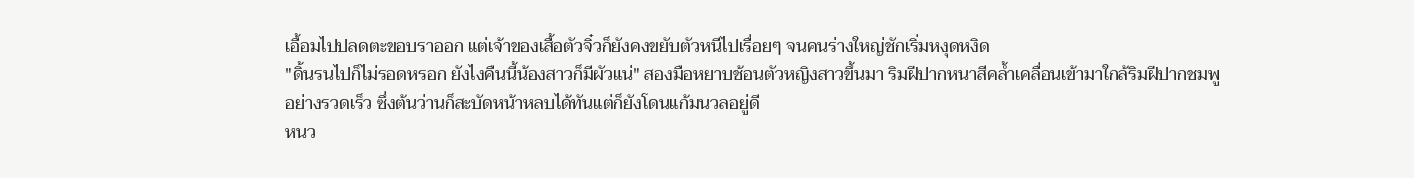เอื้อมไปปลดตะขอบราออก แต่เจ้าของเสื้อตัวจิ๋วก็ยังคงขยับตัวหนีไปเรื่อยๆ จนคนร่างใหญ่ชักเริ่มหงุดหงิด
"ดิ้นรนไปก็ไม่รอดหรอก ยังไงคืนนี้น้องสาวก็มีผัวแน่" สองมือหยาบช้อนตัวหญิงสาวขึ้นมา ริมฝีปากหนาสีคล้ำเคลื่อนเข้ามาใกล้ริมฝีปากชมพูอย่างรวดเร็ว ซึ่งต้นว่านก็สะบัดหน้าหลบได้ทันแต่ก็ยังโดนแก้มนวลอยู่ดี
หนว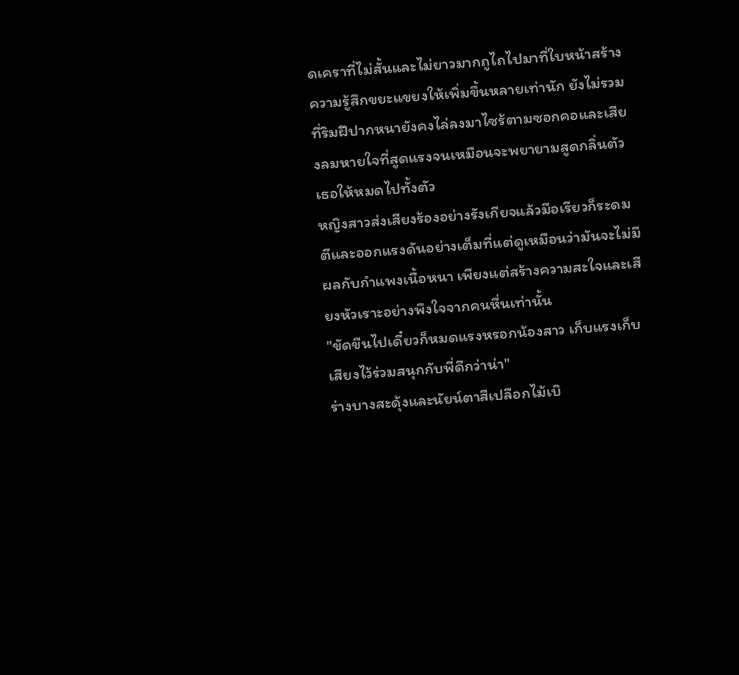ดเคราที่ไม่สั้นและไม่ยาวมากถูไถไปมาที่ใบหน้าสร้างความรู้สึกขยะแขยงให้เพิ่มขึ้นหลายเท่านัก ยังไม่รวมที่ริมฝีปากหนายังคงไล่ลงมาไซร้ตามซอกคอและเสียงลมหายใจที่สูดแรงจนเหมือนจะพยายามสูดกลิ่นตัวเธอให้หมดไปทั้งตัว
หญิงสาวส่งเสียงร้องอย่างรังเกียจแล้วมือเรียวก็ระดมตีและออกแรงดันอย่างเต็มที่แต่ดูเหมือนว่ามันจะไม่มีผลกับกำแพงเนื้อหนา เพียงแต่สร้างความสะใจและเสียงหัวเราะอย่างพึงใจจากคนหื่นเท่านั้น
"ขัดขืนไปเดี๋ยวก็หมดแรงหรอกน้องสาว เก็บแรงเก็บเสียงไว้ร่วมสนุกกับพี่ดีกว่าน่า"
ร่างบางสะดุ้งและนัยน์ตาสีเปลือกไม้เบิ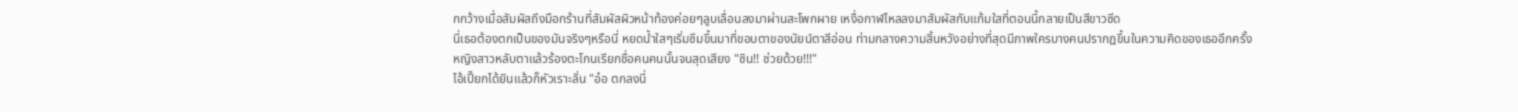กกว้างเมื่อสัมผัสถึงมือกร้านที่สัมผัสผิวหน้าท้องค่อยๆลูบเลื่อนลงมาผ่านสะโพกผาย เหงื่อกาฬไหลลงมาสัมผัสกับแก้มใสที่ตอนนี้กลายเป็นสีขาวซีด
นี่เธอต้องตกเป็นของมันจริงๆหรือนี่ หยดน้ำใสๆเริ่มซึมขึ้นมาที่ขอบตาของนัยน์ตาสีอ่อน ท่ามกลางความสิ้นหวังอย่างที่สุดมีภาพใครบางคนปรากฎขึ้นในความคิดของเธออีกครั้ง
หญิงสาวหลับตาแล้วร้องตะโกนเรียกชื่อคนคนนั้นจนสุดเสียง "ซิน!! ช่วยด้วย!!!"
ไอ้เปี๊ยกได้ยินแล้วก็หัวเราะลั่น "อ๋อ ตกลงนี่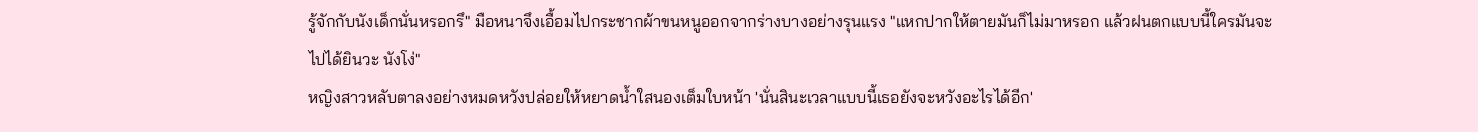รู้จักกับนังเด็กนั่นหรอกรึ" มือหนาจึงเอื้อมไปกระชากผ้าขนหนูออกจากร่างบางอย่างรุนแรง "แหกปากให้ตายมันก็ไม่มาหรอก แล้วฝนตกแบบนี้ใครมันจะไปได้ยินวะ นังโง่"
หญิงสาวหลับตาลงอย่างหมดหวังปล่อยให้หยาดน้ำใสนองเต็มใบหน้า 'นั่นสินะเวลาแบบนี้เธอยังจะหวังอะไรได้อีก'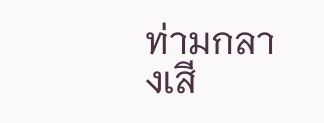ท่ามกลางเสี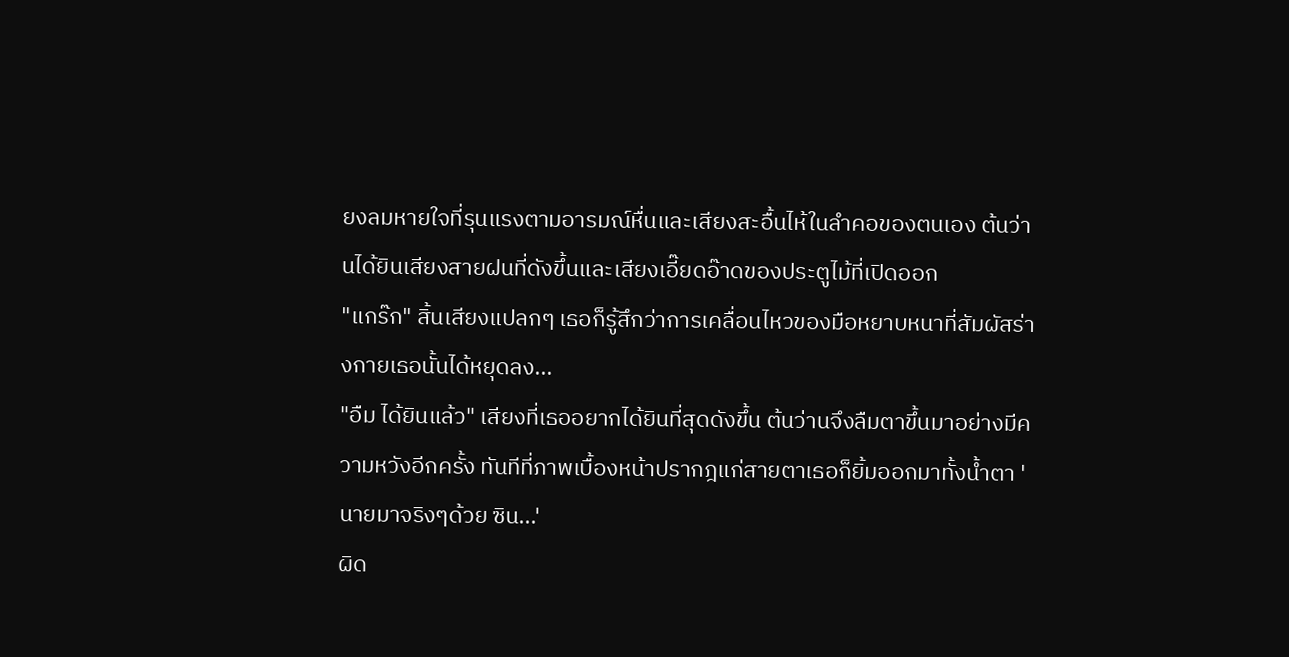ยงลมหายใจที่รุนแรงตามอารมณ์หื่นและเสียงสะอื้นไห้ในลำคอของตนเอง ต้นว่านได้ยินเสียงสายฝนที่ดังขึ้นและเสียงเอี๊ยดอ๊าดของประตูไม้ที่เปิดออก
"แกร๊ก" สิ้นเสียงแปลกๆ เธอก็รู้สึกว่าการเคลื่อนไหวของมือหยาบหนาที่สัมผัสร่างกายเธอนั้นได้หยุดลง...
"อืม ได้ยินแล้ว" เสียงที่เธออยากได้ยินที่สุดดังขึ้น ต้นว่านจึงลืมตาขึ้นมาอย่างมีความหวังอีกครั้ง ทันทีที่ภาพเบื้องหน้าปรากฎแก่สายตาเธอก็ยิ้มออกมาทั้งน้ำตา 'นายมาจริงๆด้วย ซิน...'
ผิด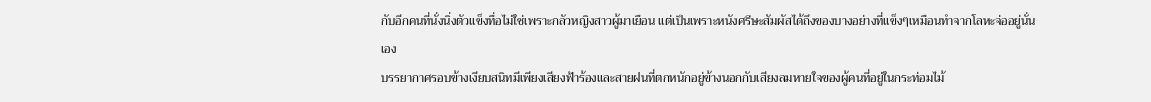กับอีกคนที่นั่งนิ่งตัวแข็งทื่อไม่ใช่เพราะกลัวหญิงสาวผู้มาเยือน แต่เป็นเพราะหนังศรีษะสัมผัสได้ถึงของบางอย่างที่แข็งๆเหมือนทำจากโลหะจ่ออยู่นั่นเอง
บรรยากาศรอบข้างเงียบสนิทมีเพียงเสียงฟ้าร้องและสายฝนที่ตกหนักอยู่ข้างนอกกับเสียงลมหายใจของผู้คนที่อยู่ในกระท่อมไม้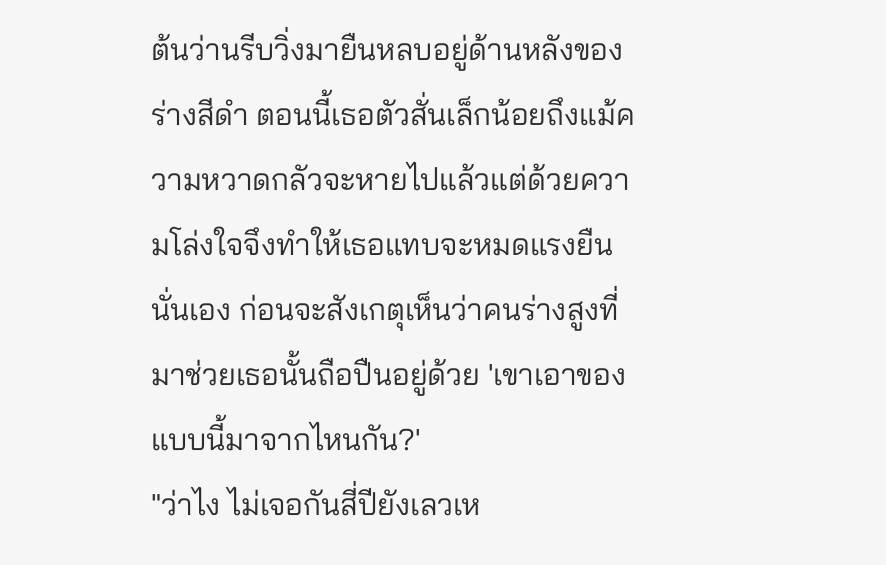ต้นว่านรีบวิ่งมายืนหลบอยู่ด้านหลังของร่างสีดำ ตอนนี้เธอตัวสั่นเล็กน้อยถึงแม้ความหวาดกลัวจะหายไปแล้วแต่ด้วยความโล่งใจจึงทำให้เธอแทบจะหมดแรงยืนนั่นเอง ก่อนจะสังเกตุเห็นว่าคนร่างสูงที่มาช่วยเธอนั้นถือปืนอยู่ด้วย 'เขาเอาของแบบนี้มาจากไหนกัน?'
"ว่าไง ไม่เจอกันสี่ปียังเลวเห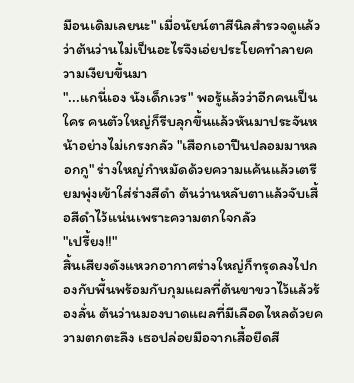มือนเดิมเลยนะ" เมื่อนัยน์ตาสีนิลสำรวจดูแล้วว่าต้นว่านไม่เป็นอะไรจึงเอ่ยประโยคทำลายความเงียบขึ้นมา
"...แกนี่เอง นังเด็กเวร" พอรู้แล้วว่าอีกคนเป็นใคร คนตัวใหญ่ก็รีบลุกขึ้นแล้วหันมาประจันหน้าอย่างไม่เกรงกลัว "เสือกเอาปืนปลอมมาหลอกกู" ร่างใหญ่กำหมัดด้วยความแค้นแล้วเตรียมพุ่งเข้าใส่ร่างสีดำ ต้นว่านหลับตาแล้วจับเสื้อสีดำไว้แน่นเพราะความตกใจกลัว
"เปรี้ยง!!"
สิ้นเสียงดังแหวกอากาศร่างใหญ่ก็ทรุดลงไปกองกับพื้นพร้อมกับกุมแผลที่ต้นขาขวาไว้แล้วร้องลั่น ต้นว่านมองบาดแผลที่มีเลือดไหลด้วยความตกตะลึง เธอปล่อยมือจากเสื้อยืดสี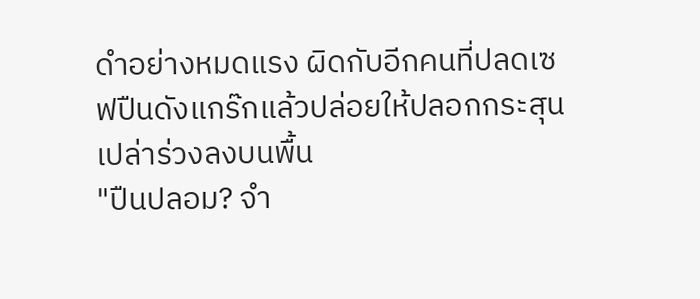ดำอย่างหมดแรง ผิดกับอีกคนที่ปลดเซฟปืนดังแกร๊กแล้วปล่อยให้ปลอกกระสุนเปล่าร่วงลงบนพื้น
"ปืนปลอม? จำ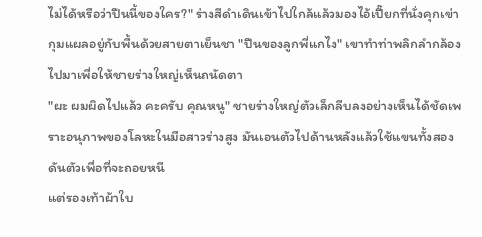ไม่ได้หรือว่าปืนนี้ของใคร?" ร่างสีดำเดินเข้าไปใกล้แล้วมองไอ้เปี๊ยกที่นั่งคุกเข่ากุมแผลอยู่กับพื้นด้วยสายตาเย็นชา "ปืนของลูกพี่แกไง" เขาทำท่าพลิกลำกล้องไปมาเพื่อให้ชายร่างใหญ่เห็นถนัดตา
"ผะ ผมผิดไปแล้ว คะครับ คุณหนู" ชายร่างใหญ่ตัวเล็กลีบลงอย่างเห็นได้ชัดเพราะอนุภาพของโลหะในมือสาวร่างสูง มันเอนตัวไปด้านหลังแล้วใช้แขนทั้งสองดันตัวเพื่อที่จะถอยหนี
แต่รองเท้าผ้าใบ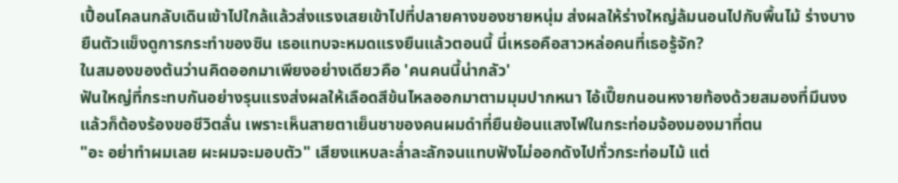เปื้อนโคลนกลับเดินเข้าไปใกล้แล้วส่งแรงเสยเข้าไปที่ปลายคางของชายหนุ่ม ส่งผลให้ร่างใหญ่ล้มนอนไปกับพื้นไม้ ร่างบางยืนตัวแข็งดูการกระทำของซิน เธอแทบจะหมดแรงยืนแล้วตอนนี้ นี่เหรอคือสาวหล่อคนที่เธอรู้จัก?
ในสมองของต้นว่านคิดออกมาเพียงอย่างเดียวคือ 'คนคนนี้น่ากลัว'
ฟันใหญ่ที่กระทบกันอย่างรุนแรงส่งผลให้เลือดสีข้นไหลออกมาตามมุมปากหนา ไอ้เปี๊ยกนอนหงายท้องด้วยสมองที่มึนงงแล้วก็ต้องร้องขอชีวิตลั่น เพราะเห็นสายตาเย็นชาของคนผมดำที่ยืนย้อนแสงไฟในกระท่อมจ้องมองมาที่ตน
"อะ อย่าทำผมเลย ผะผมจะมอบตัว" เสียงแหบละล่ำละลักจนแทบฟังไม่ออกดังไปทั่วกระท่อมไม้ แต่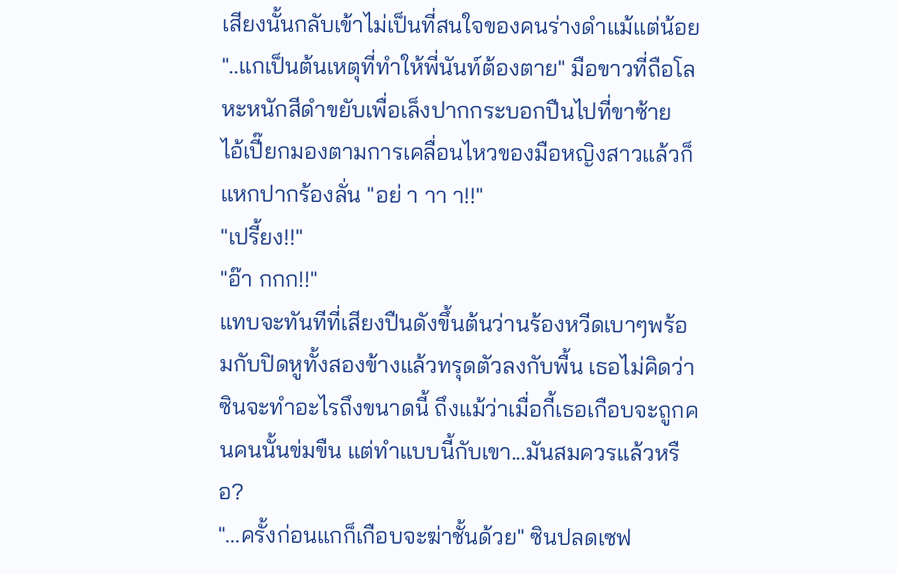เสียงนั้นกลับเข้าไม่เป็นที่สนใจของคนร่างดำแม้แต่น้อย
"..แกเป็นต้นเหตุที่ทำให้พี่นันท์ต้องตาย" มือขาวที่ถือโลหะหนักสีดำขยับเพื่อเล็งปากกระบอกปืนไปที่ขาซ้าย
ไอ้เปี๊ยกมองตามการเคลื่อนไหวของมือหญิงสาวแล้วก็แหกปากร้องลั่น "อย่ า าา า!!"
"เปรี้ยง!!"
"อ๊า กกก!!"
แทบจะทันทีที่เสียงปืนดังขึ้นต้นว่านร้องหวีดเบาๆพร้อมกับปิดหูทั้งสองข้างแล้วทรุดตัวลงกับพื้น เธอไม่คิดว่าซินจะทำอะไรถึงขนาดนี้ ถึงแม้ว่าเมื่อกี้เธอเกือบจะถูกคนคนนั้นข่มขืน แต่ทำแบบนี้กับเขา...มันสมควรแล้วหรือ?
"...ครั้งก่อนแกก็เกือบจะฆ่าชั้นด้วย" ซินปลดเซฟ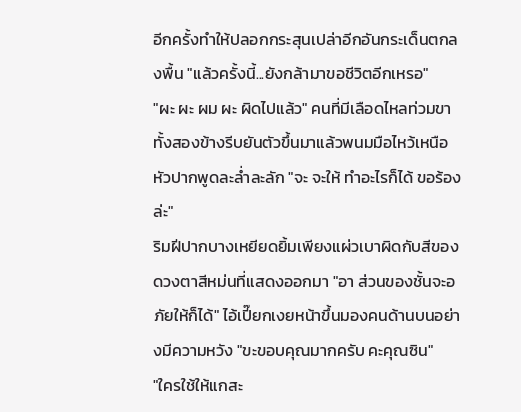อีกครั้งทำให้ปลอกกระสุนเปล่าอีกอันกระเด็นตกลงพื้น "แล้วครั้งนี้...ยังกล้ามาขอชีวิตอีกเหรอ"
"ผะ ผะ ผม ผะ ผิดไปแล้ว" คนที่มีเลือดไหลท่วมขาทั้งสองข้างรีบยันตัวขึ้นมาแล้วพนมมือไหว้เหนือหัวปากพูดละล่ำละลัก "จะ จะให้ ทำอะไรก็ได้ ขอร้องล่ะ"
ริมฝีปากบางเหยียดยิ้มเพียงแผ่วเบาผิดกับสีของดวงตาสีหม่นที่แสดงออกมา "อา ส่วนของชั้นจะอภัยให้ก็ได้" ไอ้เปี๊ยกเงยหน้าขึ้นมองคนด้านบนอย่างมีความหวัง "ขะขอบคุณมากครับ คะคุณซิน"
"ใครใช้ให้แกสะ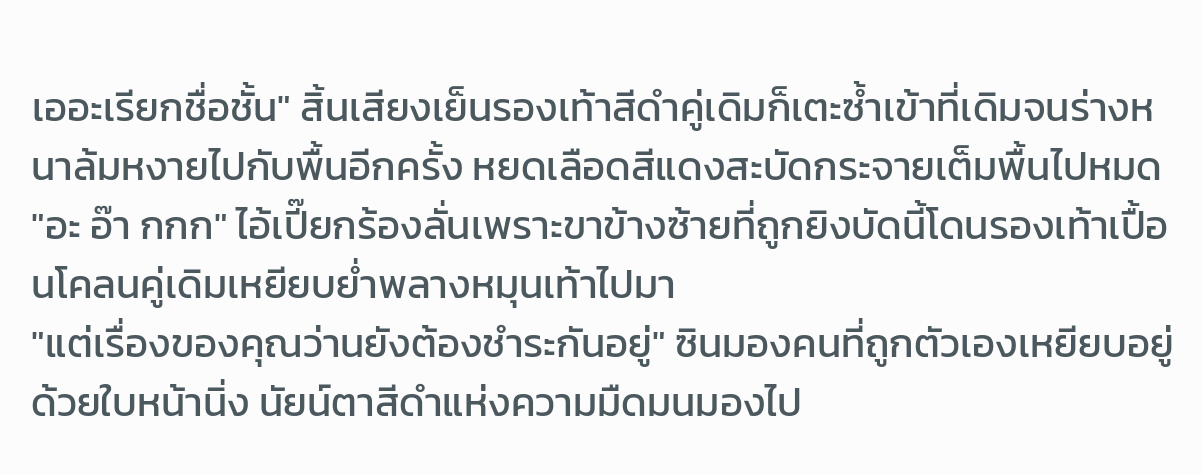เออะเรียกชื่อชั้น" สิ้นเสียงเย็นรองเท้าสีดำคู่เดิมก็เตะซ้ำเข้าที่เดิมจนร่างหนาล้มหงายไปกับพื้นอีกครั้ง หยดเลือดสีแดงสะบัดกระจายเต็มพื้นไปหมด
"อะ อ๊า กกก" ไอ้เปี๊ยกร้องลั่นเพราะขาข้างซ้ายที่ถูกยิงบัดนี้โดนรองเท้าเปื้อนโคลนคู่เดิมเหยียบย่ำพลางหมุนเท้าไปมา
"แต่เรื่องของคุณว่านยังต้องชำระกันอยู่" ซินมองคนที่ถูกตัวเองเหยียบอยู่ด้วยใบหน้านิ่ง นัยน์ตาสีดำแห่งความมืดมนมองไป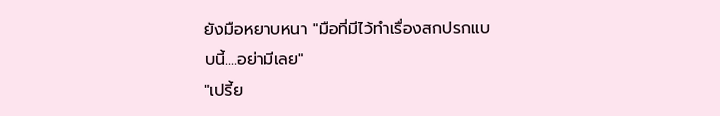ยังมือหยาบหนา "มือที่มีไว้ทำเรื่องสกปรกแบบนี้....อย่ามีเลย"
"เปรี้ย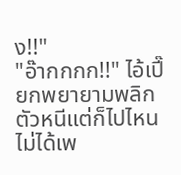ง!!"
"อ๊ากกกก!!" ไอ้เปี๊ยกพยายามพลิกตัวหนีแต่ก็ไปไหนไม่ได้เพ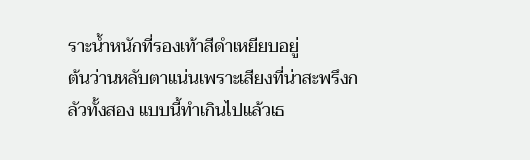ราะน้ำหนักที่รองเท้าสีดำเหยียบอยู่
ต้นว่านหลับตาแน่นเพราะเสียงที่น่าสะพรึงกลัวทั้งสอง แบบนี้ทำเกินไปแล้วเธ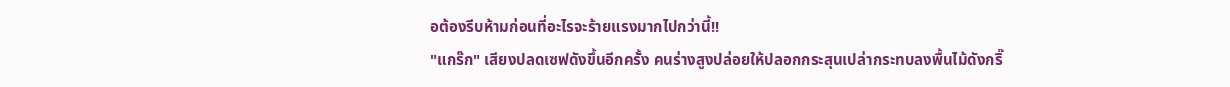อต้องรีบห้ามก่อนที่อะไรจะร้ายแรงมากไปกว่านี้!!
"แกร๊ก" เสียงปลดเซฟดังขึ้นอีกครั้ง คนร่างสูงปล่อยให้ปลอกกระสุนเปล่ากระทบลงพื้นไม้ดังกริ๊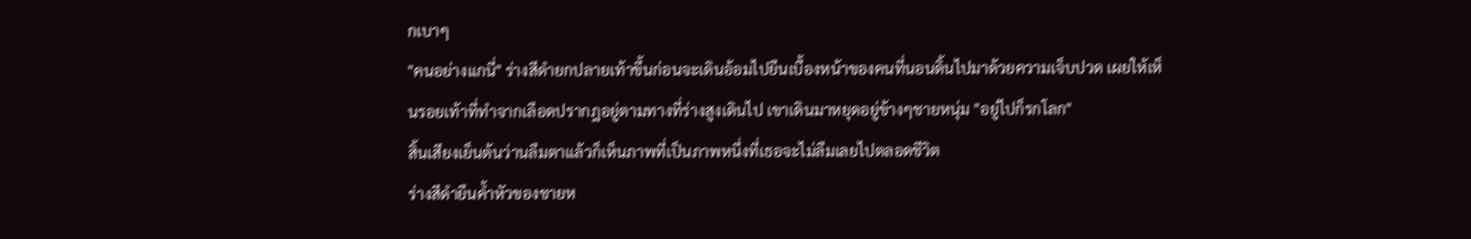กเบาๆ
"คนอย่างแกนี่" ร่างสีดำยกปลายเท้าขึ้นก่อนจะเดินอ้อมไปยืนเบื้องหน้าของคนที่นอนดิ้นไปมาด้วยความเจ็บปวด เผยให้เห็นรอยเท้าที่ทำจากเลือดปรากฎอยู่ตามทางที่ร่างสูงเดินไป เขาเดินมาหยุดอยู่ข้างๆชายหนุ่ม "อยู่ไปก็รกโลก"
สิ้นเสียงเย็นต้นว่านลืมตาแล้วก็เห็นภาพที่เป็นภาพหนึ่งที่เธอจะไม่ลืมเลยไปตลอดชีวิต
ร่างสีดำยืนค้ำหัวของชายห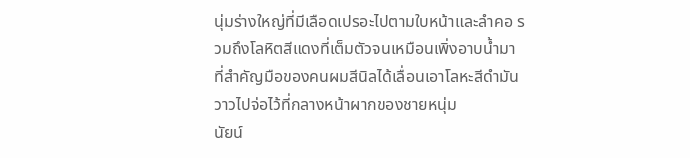นุ่มร่างใหญ่ที่มีเลือดเปรอะไปตามใบหน้าและลำคอ รวมถึงโลหิตสีแดงที่เต็มตัวจนเหมือนเพิ่งอาบน้ำมา ที่สำคัญมือของคนผมสีนิลได้เลื่อนเอาโลหะสีดำมันวาวไปจ่อไว้ที่กลางหน้าผากของชายหนุ่ม
นัยน์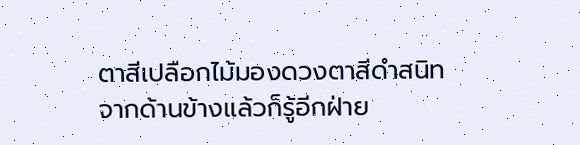ตาสีเปลือกไม้มองดวงตาสีดำสนิทจากด้านข้างแล้วก็รู้อีกฝ่าย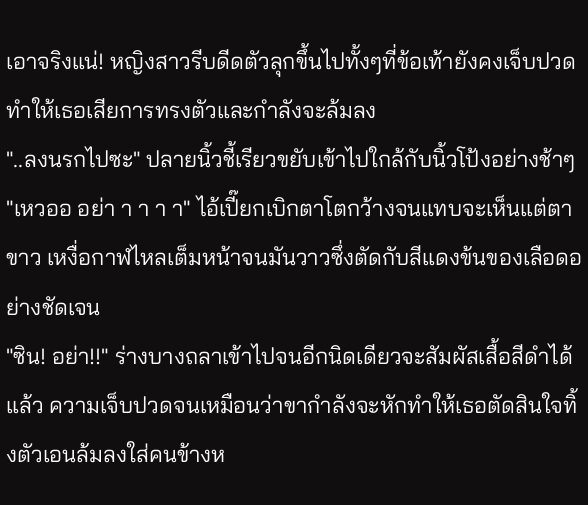เอาจริงแน่! หญิงสาวรีบดีดตัวลุกขึ้นไปทั้งๆที่ข้อเท้ายังคงเจ็บปวด ทำให้เธอเสียการทรงตัวและกำลังจะล้มลง
"..ลงนรกไปซะ" ปลายนิ้วชี้เรียวขยับเข้าไปใกล้กับนิ้วโป้งอย่างช้าๆ
"เหวออ อย่า า า า า" ไอ้เปี๊ยกเบิกตาโตกว้างจนแทบจะเห็นแต่ตาขาว เหงื่อกาฬไหลเต็มหน้าจนมันวาวซึ่งตัดกับสีแดงข้นของเลือดอย่างชัดเจน
"ซิน! อย่า!!" ร่างบางถลาเข้าไปจนอีกนิดเดียวจะสัมผัสเสื้อสีดำได้แล้ว ความเจ็บปวดจนเหมือนว่าขากำลังจะหักทำให้เธอตัดสินใจทิ้งตัวเอนล้มลงใส่คนข้างห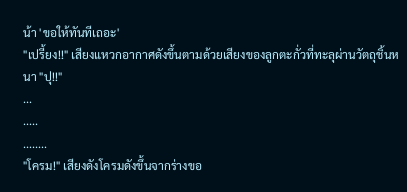น้า 'ขอให้ทันทีเถอะ'
"เปรี้ยง!!" เสียงแหวกอากาศดังขึ้นตามด้วยเสียงของลูกตะกั่วที่ทะลุผ่านวัตถุชิ้นหนา "ปุ!!"
...
.....
........
"โครม!" เสียงดังโครมดังขึ้นจากร่างขอ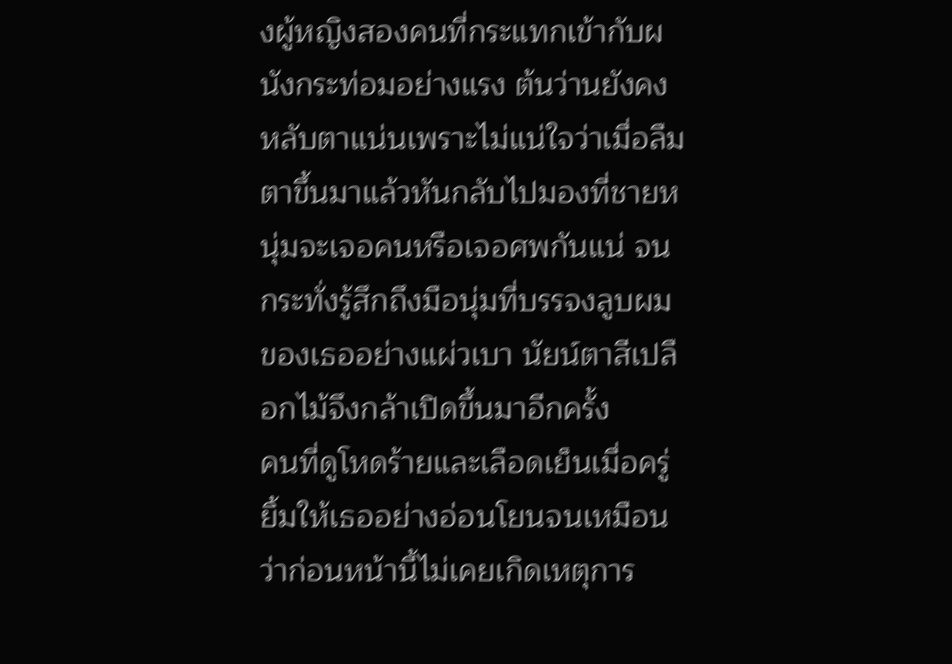งผู้หญิงสองคนที่กระแทกเข้ากับผนังกระท่อมอย่างแรง ต้นว่านยังคงหลับตาแน่นเพราะไม่แน่ใจว่าเมื่อลืมตาขึ้นมาแล้วหันกลับไปมองที่ชายหนุ่มจะเจอคนหรือเจอศพกันแน่ จนกระทั่งรู้สึกถึงมือนุ่มที่บรรจงลูบผมของเธออย่างแผ่วเบา นัยน์ตาสีเปลือกไม้จึงกล้าเปิดขึ้นมาอีกครั้ง
คนที่ดูโหดร้ายและเลือดเย็นเมื่อครู่ยิ้มให้เธออย่างอ่อนโยนจนเหมือนว่าก่อนหน้านี้ไม่เคยเกิดเหตุการ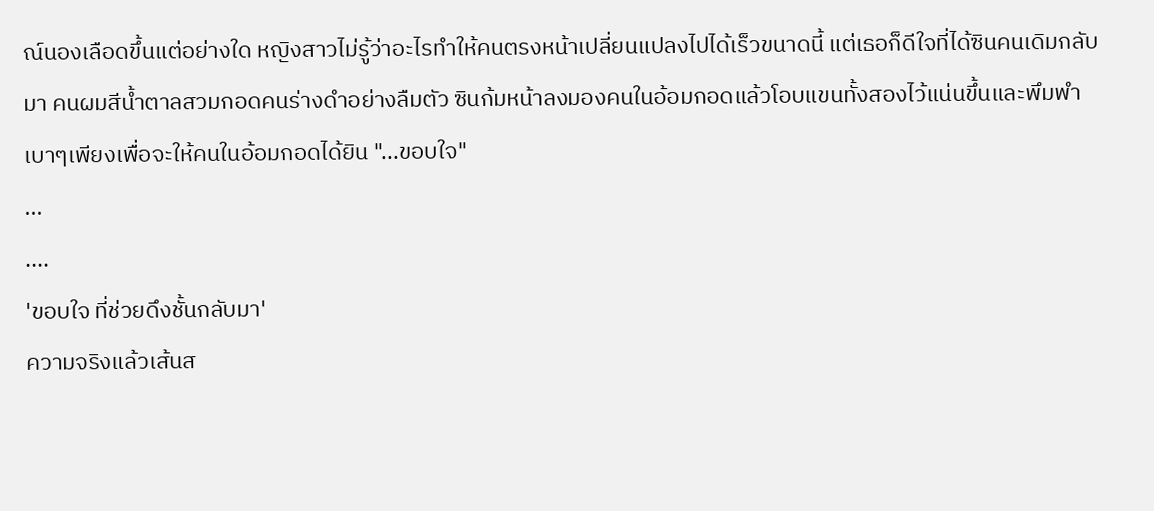ณ์นองเลือดขึ้นแต่อย่างใด หญิงสาวไม่รู้ว่าอะไรทำให้คนตรงหน้าเปลี่ยนแปลงไปได้เร็วขนาดนี้ แต่เธอก็ดีใจที่ได้ซินคนเดิมกลับมา คนผมสีน้ำตาลสวมกอดคนร่างดำอย่างลืมตัว ซินก้มหน้าลงมองคนในอ้อมกอดแล้วโอบแขนทั้งสองไว้แน่นขึ้นและพึมพำเบาๆเพียงเพื่อจะให้คนในอ้อมกอดได้ยิน "...ขอบใจ"
...
....
'ขอบใจ ที่ช่วยดึงชั้นกลับมา'
ความจริงแล้วเส้นส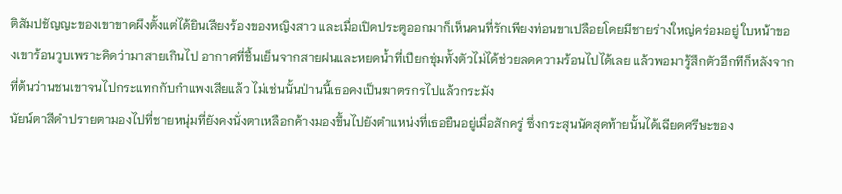ติสัมปชัญญะของเขาขาดผึงตั้งแต่ได้ยินเสียงร้องของหญิงสาว และเมื่อเปิดประตูออกมาก็เห็นคนที่รักเพียงท่อนขาเปลือยโดยมีชายร่างใหญ่คร่อมอยู่ ใบหน้าของเขาร้อนวูบเพราะคิดว่ามาสายเกินไป อากาศที่ชื้นเย็นจากสายฝนและหยดน้ำที่เปียกชุ่มทั้งตัวไม่ได้ช่วยลดความร้อนไปได้เลย แล้วพอมารู้สึกตัวอีกทีก็หลังจากที่ต้นว่านชนเขาจนไปกระแทกกับกำแพงเสียแล้ว ไม่เช่นนั้นป่านนี้เธอคงเป็นฆาตรกรไปแล้วกระมัง
นัยน์ตาสีดำปรายตามองไปที่ชายหนุ่มที่ยังคงนั่งตาเหลือกค้างมองขึ้นไปยังตำแหน่งที่เธอยืนอยู่เมื่อสักครู่ ซึ่งกระสุนนัดสุดท้ายนั้นได้เฉียดศรีษะของ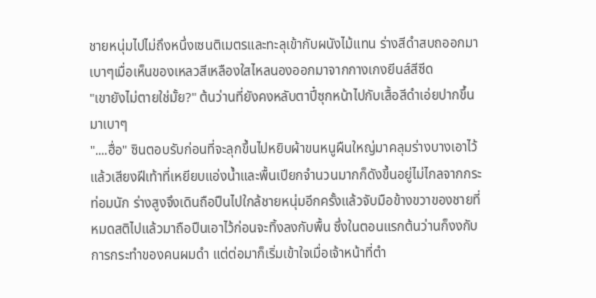ชายหนุ่มไปไม่ถึงหนึ่งเซนติเมตรและทะลุเข้ากับผนังไม้แทน ร่างสีดำสบถออกมาเบาๆเมื่อเห็นของเหลวสีเหลืองใสไหลนองออกมาจากกางเกงยีนส์สีซีด
"เขายังไม่ตายใช่มั้ย?" ต้นว่านที่ยังคงหลับตาปี๋ซุกหน้าไปกับเสื้อสีดำเอ่ยปากขึ้นมาเบาๆ
"....ฮื่อ" ซินตอบรับก่อนที่จะลุกขึ้นไปหยิบผ้าขนหนูผืนใหญ่มาคลุมร่างบางเอาไว้
แล้วเสียงฝีเท้าที่เหยียบแอ่งน้ำและพื้นเปียกจำนวนมากก็ดังขึ้นอยู่ไม่ไกลจากกระท่อมนัก ร่างสูงจึงเดินถือปืนไปใกล้ชายหนุ่มอีกครั้งแล้วจับมือข้างขวาของชายที่หมดสติไปแล้วมาถือปืนเอาไว้ก่อนจะทิ้งลงกับพื้น ซึ่งในตอนแรกต้นว่านก็งงกับการกระทำของคนผมดำ แต่ต่อมาก็เริ่มเข้าใจเมื่อเจ้าหน้าที่ตำ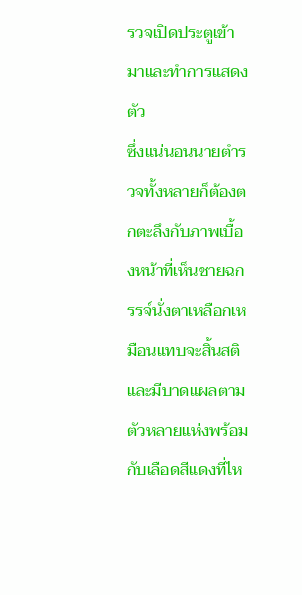รวจเปิดประตูเข้ามาและทำการแสดงตัว
ซึ่งแน่นอนนายตำรวจทั้งหลายก็ต้องตกตะลึงกับภาพเบื้องหน้าที่เห็นชายฉกรรจ์นั่งตาเหลือกเหมือนแทบจะสิ้นสติและมีบาดแผลตามตัวหลายแห่งพร้อมกับเลือดสีแดงที่ไห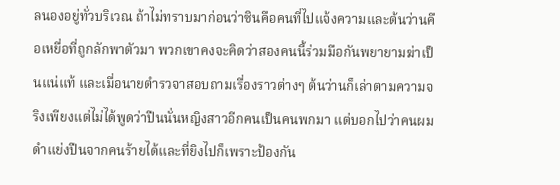ลนองอยู่ทั่วบริเวณ ถ้าไม่ทราบมาก่อนว่าซินคือคนที่ไปแจ้งความและต้นว่านคือเหยื่อที่ถูกลักพาตัวมา พวกเขาคงจะคิดว่าสองคนนี้ร่วมมือกันพยายามฆ่าเป็นแน่แท้ และเมื่อนายตำรวจาสอบถามเรื่องราวต่างๆ ต้นว่านก็เล่าตามความจริงเพียงแต่ไม่ได้พูดว่าปืนนั่นหญิงสาวอีกคนเป็นคนพกมา แต่บอกไปว่าคนผมดำแย่งปืนจากคนร้ายได้และที่ยิงไปก็เพราะป้องกัน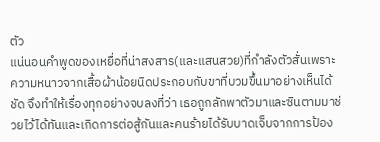ตัว
แน่นอนคำพูดของเหยื่อที่น่าสงสาร(และแสนสวย)ที่กำลังตัวสั่นเพราะความหนาวจากเสื้อผ้าน้อยนิดประกอบกับขาที่บวมขึ้นมาอย่างเห็นได้ชัด จึงทำให้เรื่องทุกอย่างจบลงที่ว่า เธอถูกลักพาตัวมาและซินตามมาช่วยไว้ได้ทันและเกิดการต่อสู้กันและคนร้ายได้รับบาดเจ็บจากการป้อง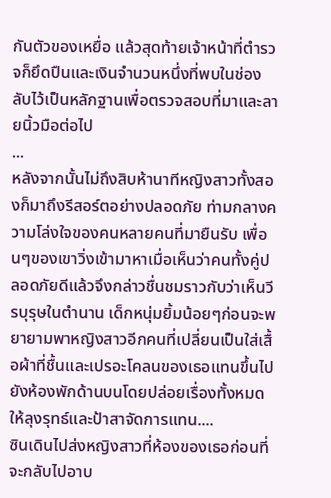กันตัวของเหยื่อ แล้วสุดท้ายเจ้าหน้าที่ตำรวจก็ยึดปืนและเงินจำนวนหนึ่งที่พบในช่องลับไว้เป็นหลักฐานเพื่อตรวจสอบที่มาและลายนิ้วมือต่อไป
...
หลังจากนั้นไม่ถึงสิบห้านาทีหญิงสาวทั้งสองก็มาถึงรีสอร์ตอย่างปลอดภัย ท่ามกลางความโล่งใจของคนหลายคนที่มายืนรับ เพื่อนๆของเขาวิ่งเข้ามาหาเมื่อเห็นว่าคนทั้งคู่ปลอดภัยดีแล้วจึงกล่าวชื่นชมราวกับว่าเห็นวีรบุรุษในตำนาน เด็กหนุ่มยิ้มน้อยๆก่อนจะพยายามพาหญิงสาวอีกคนที่เปลี่ยนเป็นใส่เสื้อผ้าที่ชื้นและเปรอะโคลนของเธอแทนขึ้นไปยังห้องพักด้านบนโดยปล่อยเรื่องทั้งหมดให้ลุงรุทธ์และป้าสาจัดการแทน....
ซินเดินไปส่งหญิงสาวที่ห้องของเธอก่อนที่จะกลับไปอาบ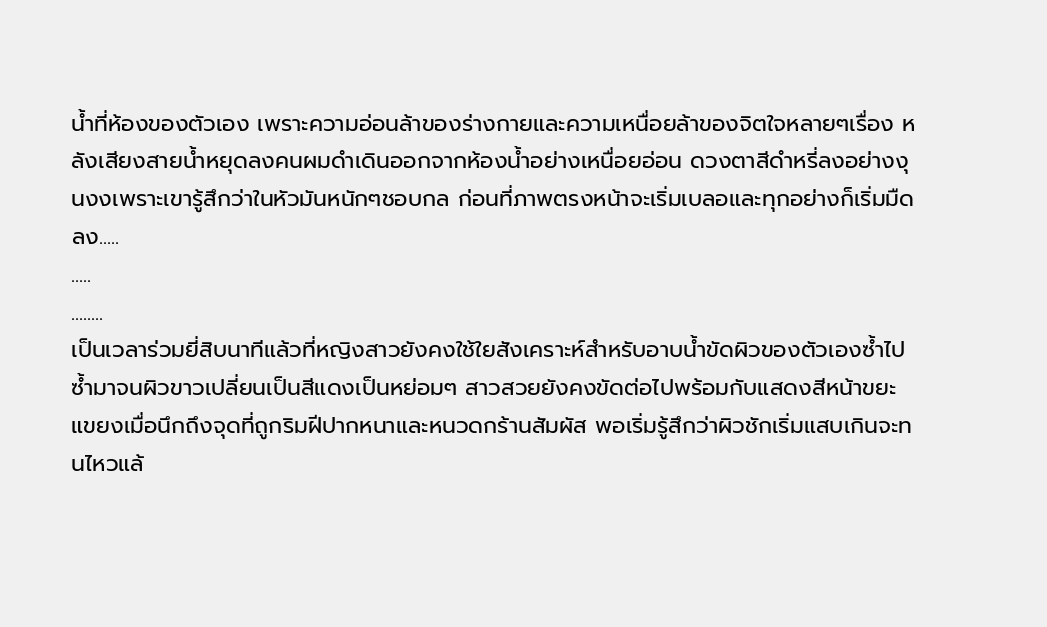น้ำที่ห้องของตัวเอง เพราะความอ่อนล้าของร่างกายและความเหนื่อยล้าของจิตใจหลายๆเรื่อง หลังเสียงสายน้ำหยุดลงคนผมดำเดินออกจากห้องน้ำอย่างเหนื่อยอ่อน ดวงตาสีดำหรี่ลงอย่างงุนงงเพราะเขารู้สึกว่าในหัวมันหนักๆชอบกล ก่อนที่ภาพตรงหน้าจะเริ่มเบลอและทุกอย่างก็เริ่มมืดลง.....
.....
........
เป็นเวลาร่วมยี่สิบนาทีแล้วที่หญิงสาวยังคงใช้ใยสังเคราะห์สำหรับอาบน้ำขัดผิวของตัวเองซ้ำไปซ้ำมาจนผิวขาวเปลี่ยนเป็นสีแดงเป็นหย่อมๆ สาวสวยยังคงขัดต่อไปพร้อมกับแสดงสีหน้าขยะแขยงเมื่อนึกถึงจุดที่ถูกริมฝีปากหนาและหนวดกร้านสัมผัส พอเริ่มรู้สึกว่าผิวชักเริ่มแสบเกินจะทนไหวแล้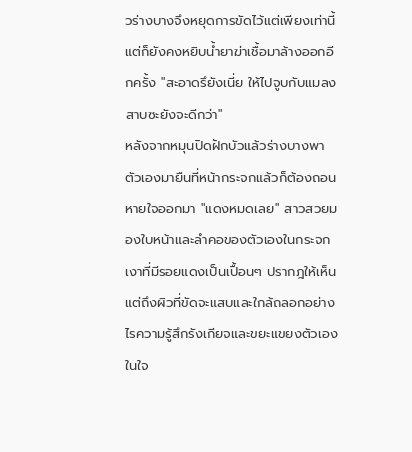วร่างบางจึงหยุดการขัดไว้แต่เพียงเท่านี้แต่ก็ยังคงหยิบน้ำยาฆ่าเชื้อมาล้างออกอีกครั้ง "สะอาดรึยังเนี่ย ให้ไปจูบกับแมลงสาบซะยังจะดีกว่า"
หลังจากหมุนปิดฝักบัวแล้วร่างบางพาตัวเองมายืนที่หน้ากระจกแล้วก็ต้องถอนหายใจออกมา "แดงหมดเลย" สาวสวยมองใบหน้าและลำคอของตัวเองในกระจกเงาที่มีรอยแดงเป็นเปื้อนๆ ปรากฎให้เห็นแต่ถึงผิวที่ขัดจะแสบและใกล้ถลอกอย่างไรความรู้สึกรังเกียจและขยะแขยงตัวเองในใจ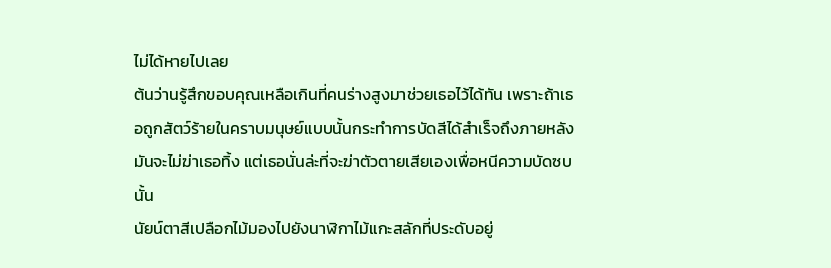ไม่ได้หายไปเลย
ต้นว่านรู้สึกขอบคุณเหลือเกินที่คนร่างสูงมาช่วยเธอไว้ได้ทัน เพราะถ้าเธอถูกสัตว์ร้ายในคราบมนุษย์แบบนั้นกระทำการบัดสีได้สำเร็จถึงภายหลังมันจะไม่ฆ่าเธอทิ้ง แต่เธอนั่นล่ะที่จะฆ่าตัวตายเสียเองเพื่อหนีความบัดซบนั้น
นัยน์ตาสีเปลือกไม้มองไปยังนาฬิกาไม้แกะสลักที่ประดับอยู่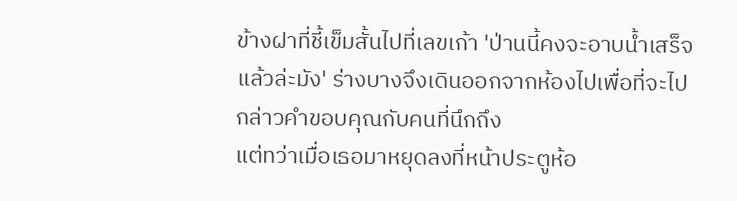ข้างฝาที่ชี้เข็มสั้นไปที่เลขเก้า 'ป่านนี้คงจะอาบน้ำเสร็จแล้วล่ะมัง' ร่างบางจึงเดินออกจากห้องไปเพื่อที่จะไปกล่าวคำขอบคุณกับคนที่นึกถึง
แต่ทว่าเมื่อเธอมาหยุดลงที่หน้าประตูห้อ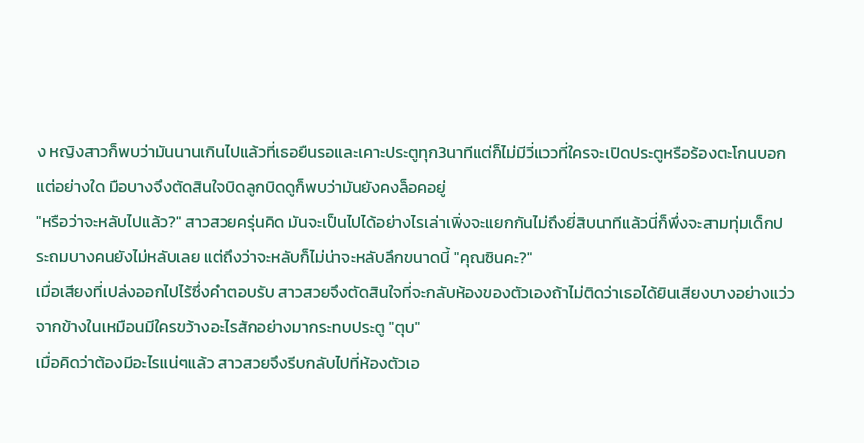ง หญิงสาวก็พบว่ามันนานเกินไปแล้วที่เธอยืนรอและเคาะประตูทุก3นาทีแต่ก็ไม่มีวี่แววที่ใครจะเปิดประตูหรือร้องตะโกนบอกแต่อย่างใด มือบางจึงตัดสินใจบิดลูกบิดดูก็พบว่ามันยังคงล็อคอยู่
"หรือว่าจะหลับไปแล้ว?" สาวสวยครุ่นคิด มันจะเป็นไปได้อย่างไรเล่าเพิ่งจะแยกกันไม่ถึงยี่สิบนาทีแล้วนี่ก็พึ่งจะสามทุ่มเด็กประถมบางคนยังไม่หลับเลย แต่ถึงว่าจะหลับก็ไม่น่าจะหลับลึกขนาดนี้ "คุณซินคะ?"
เมื่อเสียงที่เปล่งออกไปไร้ซึ่งคำตอบรับ สาวสวยจึงตัดสินใจที่จะกลับห้องของตัวเองถ้าไม่ติดว่าเธอได้ยินเสียงบางอย่างแว่วจากข้างในเหมือนมีใครขว้างอะไรสักอย่างมากระทบประตู "ตุบ"
เมื่อคิดว่าต้องมีอะไรแน่ๆแล้ว สาวสวยจึงรีบกลับไปที่ห้องตัวเอ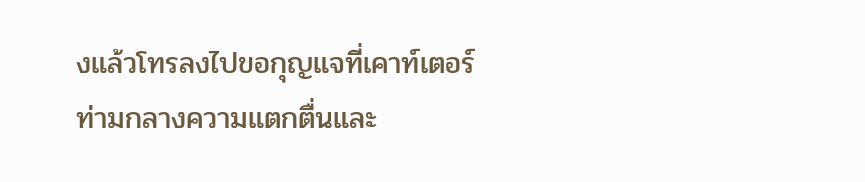งแล้วโทรลงไปขอกุญแจที่เคาท์เตอร์ ท่ามกลางความแตกตื่นและ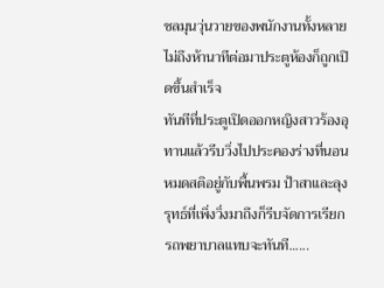ชลมุนวุ่นวายของพนักงานทั้งหลายไม่ถึงห้านาทีต่อมาประตูห้องก็ถูกเปิดขึ้นสำเร็จ
ทันทีที่ประตูเปิดออกหญิงสาวร้องอุทานแล้วรีบวิ่งไปประคองร่างที่นอนหมดสติอยู่กับพื้นพรม ป้าสาและลุงรุทธ์ที่เพิ่งวิ่งมาถึงก็รีบจัดการเรียกรถพยาบาลแทบจะทันที......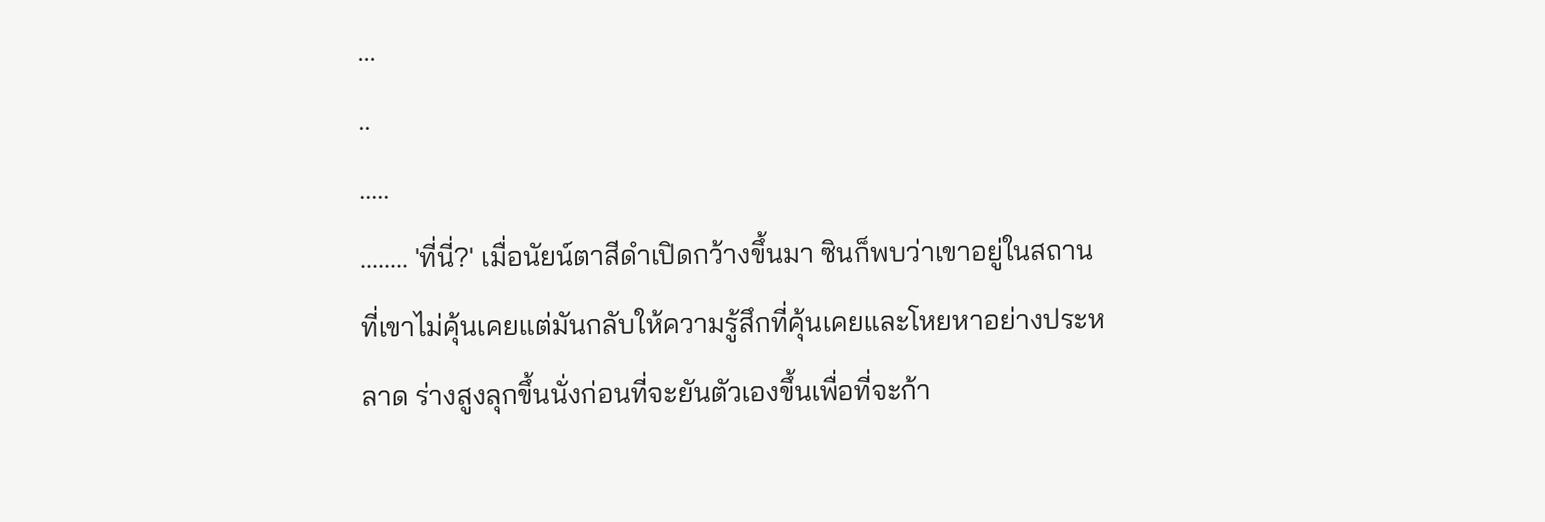...
..
.....
........ 'ที่นี่?' เมื่อนัยน์ตาสีดำเปิดกว้างขึ้นมา ซินก็พบว่าเขาอยู่ในสถานที่เขาไม่คุ้นเคยแต่มันกลับให้ความรู้สึกที่คุ้นเคยและโหยหาอย่างประหลาด ร่างสูงลุกขึ้นนั่งก่อนที่จะยันตัวเองขึ้นเพื่อที่จะก้า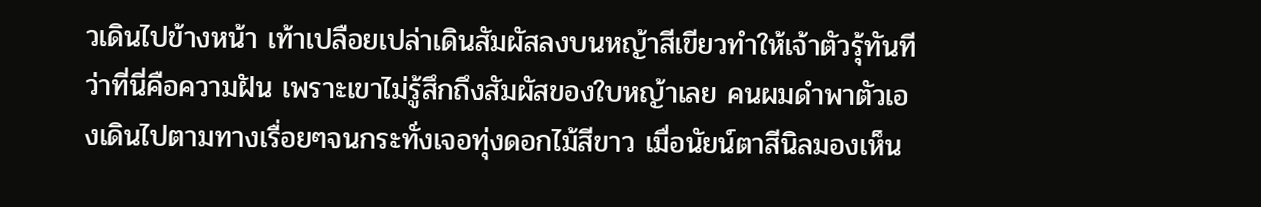วเดินไปข้างหน้า เท้าเปลือยเปล่าเดินสัมผัสลงบนหญ้าสีเขียวทำให้เจ้าตัวรุ้ทันทีว่าที่นี่คือความฝัน เพราะเขาไม่รู้สึกถึงสัมผัสของใบหญ้าเลย คนผมดำพาตัวเองเดินไปตามทางเรื่อยๆจนกระทั่งเจอทุ่งดอกไม้สีขาว เมื่อนัยน์ตาสีนิลมองเห็น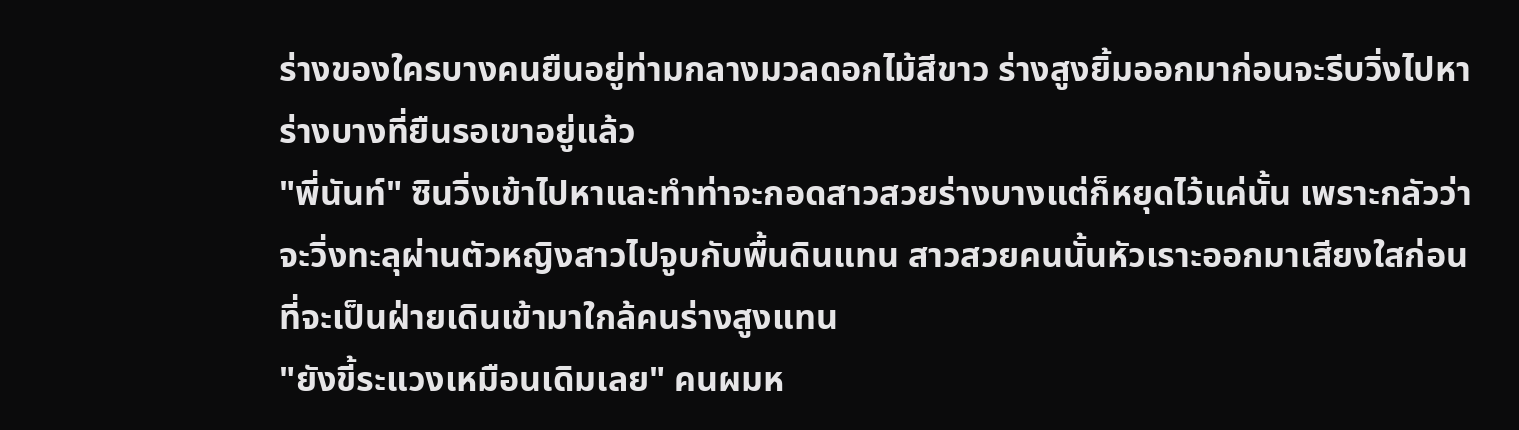ร่างของใครบางคนยืนอยู่ท่ามกลางมวลดอกไม้สีขาว ร่างสูงยิ้มออกมาก่อนจะรีบวิ่งไปหาร่างบางที่ยืนรอเขาอยู่แล้ว
"พี่นันท์" ซินวิ่งเข้าไปหาและทำท่าจะกอดสาวสวยร่างบางแต่ก็หยุดไว้แค่นั้น เพราะกลัวว่าจะวิ่งทะลุผ่านตัวหญิงสาวไปจูบกับพื้นดินแทน สาวสวยคนนั้นหัวเราะออกมาเสียงใสก่อนที่จะเป็นฝ่ายเดินเข้ามาใกล้คนร่างสูงแทน
"ยังขี้ระแวงเหมือนเดิมเลย" คนผมห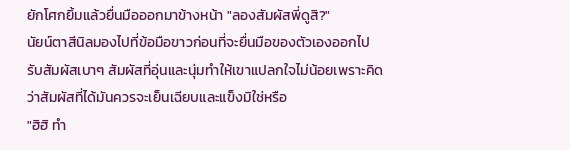ยักโศกยิ้มแล้วยื่นมือออกมาข้างหน้า "ลองสัมผัสพี่ดูสิ?"
นัยน์ตาสีนิลมองไปที่ข้อมือขาวก่อนที่จะยื่นมือของตัวเองออกไปรับสัมผัสเบาๆ สัมผัสที่อุ่นและนุ่มทำให้เขาแปลกใจไม่น้อยเพราะคิดว่าสัมผัสที่ได้มันควรจะเย็นเฉียบและแข็งมิใช่หรือ
"ฮิฮิ ทำ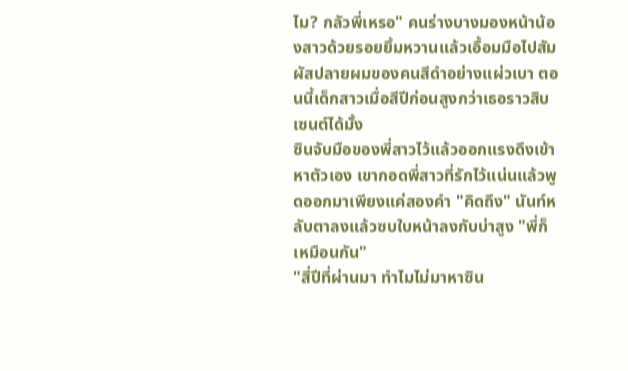ไม? กลัวพี่เหรอ" คนร่างบางมองหน้าน้องสาวด้วยรอยยิ้มหวานแล้วเอื้อมมือไปสัมผัสปลายผมของคนสีดำอย่างแผ่วเบา ตอนนี้เด็กสาวเมื่อสีปีก่อนสูงกว่าเธอราวสิบเซนต์ได้มั้ง
ซินจับมือของพี่สาวไว้แล้วออกแรงดึงเข้าหาตัวเอง เขากอดพี่สาวที่รักไว้แน่นแล้วพูดออกมาเพียงแค่สองคำ "คิดถึง" นันท์หลับตาลงแล้วซบใบหน้าลงกับบ่าสูง "พี่ก็เหมือนกัน"
"สี่ปีที่ผ่านมา ทำไมไม่มาหาซิน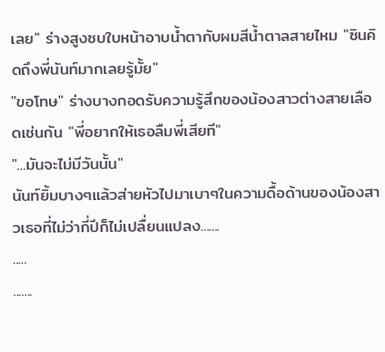เลย" ร่างสูงซบใบหน้าอาบน้ำตากับผมสีน้ำตาลสายไหม "ซินคิดถึงพี่นันท์มากเลยรู้มั้ย"
"ขอโทษ" ร่างบางกอดรับความรู้สึกของน้องสาวต่างสายเลือดเช่นกัน "พี่อยากให้เธอลืมพี่เสียที"
"...มันจะไม่มีวันนั้น"
นันท์ยิ้มบางๆแล้วส่ายหัวไปมาเบาๆในความดื้อด้านของน้องสาวเธอที่ไม่ว่ากี่ปีก็ไม่เปลื่ยนแปลง.......
.....
.......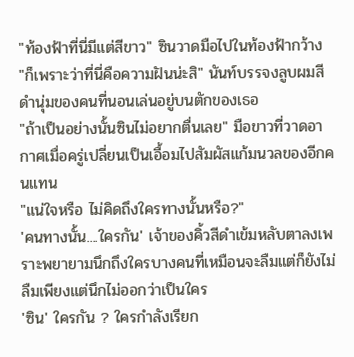"ท้องฟ้าที่นี่มีแต่สีขาว" ซินวาดมือไปในท้องฟ้ากว้าง
"ก็เพราะว่าที่นี่คือความฝันน่ะสิ" นันท์บรรจงลูบผมสีดำนุ่มของคนที่นอนเล่นอยู่บนตักของเธอ
"ถ้าเป็นอย่างนั้นซินไม่อยากตื่นเลย" มือขาวที่วาดอากาศเมื่อครู่เปลี่ยนเป็นเอื้อมไปสัมผัสแก้มนวลของอีกคนแทน
"แน่ใจหรือ ไม่คิดถึงใครทางนั้นหรือ?"
'คนทางนั้น....ใครกัน' เจ้าของคิ้วสีดำเข้มหลับตาลงเพราะพยายามนึกถึงใครบางคนที่เหมือนจะลืมแต่ก็ยังไม่ลืมเพียงแต่นึกไม่ออกว่าเป็นใคร
'ซิน' ใครกัน ? ใครกำลังเรียก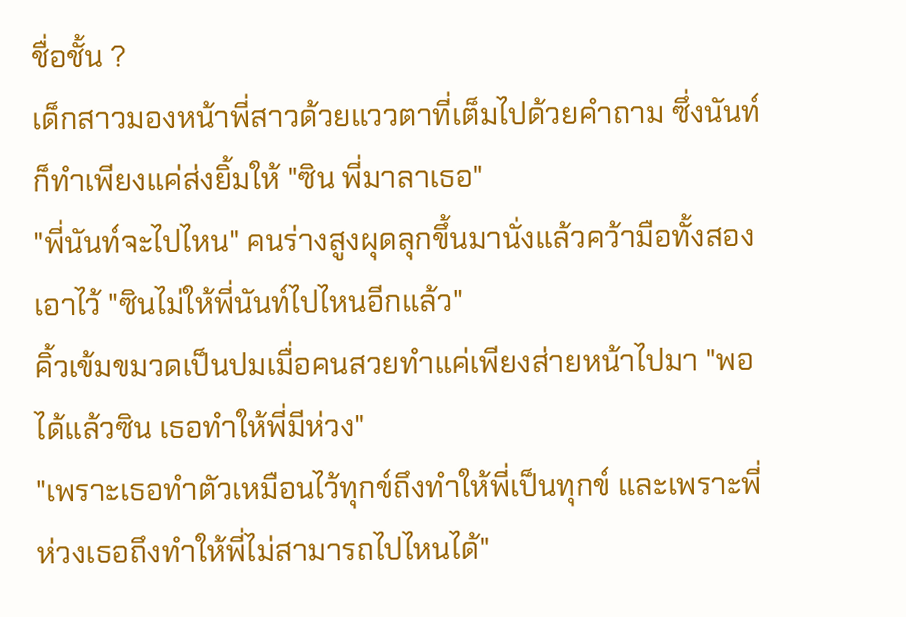ชื่อชั้น ?
เด็กสาวมองหน้าพี่สาวด้วยแววตาที่เต็มไปด้วยคำถาม ซึ่งนันท์ก็ทำเพียงแค่ส่งยิ้มให้ "ซิน พี่มาลาเธอ"
"พี่นันท์จะไปไหน" คนร่างสูงผุดลุกขึ้นมานั่งแล้วคว้ามือทั้งสองเอาไว้ "ซินไม่ให้พี่นันท์ไปไหนอีกแล้ว"
คิ้วเข้มขมวดเป็นปมเมื่อคนสวยทำแค่เพียงส่ายหน้าไปมา "พอได้แล้วซิน เธอทำให้พี่มีห่วง"
"เพราะเธอทำตัวเหมือนไว้ทุกข์ถึงทำให้พี่เป็นทุกข์ และเพราะพี่ห่วงเธอถึงทำให้พี่ไม่สามารถไปไหนได้"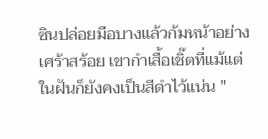ซินปล่อยมือบางแล้วก้มหน้าอย่างเศร้าสร้อย เขากำเสื้อเชิ๊ตที่แม้แต่ในฝันก็ยังคงเป็นสีดำไว้แน่น "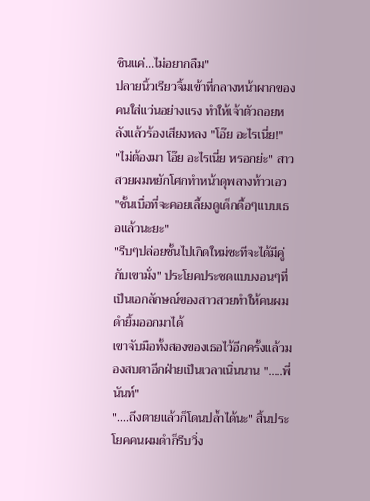ซินแค่...ไม่อยากลืม"
ปลายนิ้วเรียวจิ้มเข้าที่กลางหน้าผากของคนใส่แว่นอย่างแรง ทำให้เจ้าตัวถอยหลังแล้วร้องเสียงหลง "โอ๊ย อะไรเนี่ย!"
"ไม่ต้องมา โอ๊ย อะไรเนี่ย หรอกย่ะ" สาวสวยผมหยักโศกทำหน้าดุพลางท้าวเอว "ชั้นเบื่อที่จะคอยเลี้ยงดูเด็กดื้อๆแบบเธอแล้วนะยะ"
"รีบๆปล่อยชั้นไปเกิดใหม่ซะทีจะได้มีคู่กับเขามั่ง" ประโยคประชดแบบงอนๆที่เป็นเอกลักษณ์ของสาวสวยทำให้คนผมดำยิ้มออกมาได้
เขาจับมือทั้งสองของเธอไว้อีกครั้งแล้วมองสบตาอีกฝ่ายเป็นเวลาเนิ่นนาน ".....พี่นันท์"
"....ถึงตายแล้วก็โดนปล้ำได้นะ" สิ้นประโยคคนผมดำก็รีบวิ่ง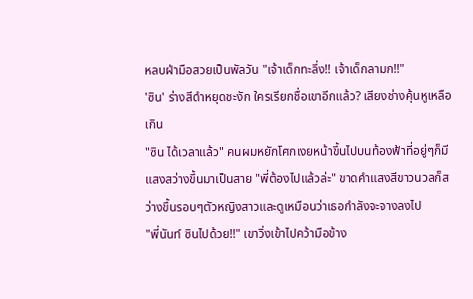หลบฝ่ามือสวยเป็นพัลวัน "เจ้าเด็กทะลึ่ง!! เจ้าเด็กลามก!!"
'ซิน' ร่างสีดำหยุดชะงัก ใครเรียกชื่อเขาอีกแล้ว? เสียงช่างคุ้นหูเหลือเกิน
"ซิน ได้เวลาแล้ว" คนผมหยักโศกเงยหน้าขึ้นไปบนท้องฟ้าที่อยู่ๆก็มีแสงสว่างขึ้นมาเป็นสาย "พี่ต้องไปแล้วล่ะ" ขาดคำแสงสีขาวนวลก็สว่างขึ้นรอบๆตัวหญิงสาวและดูเหมือนว่าเธอกำลังจะจางลงไป
"พี่นันท์ ซินไปด้วย!!" เขาวิ่งเข้าไปคว้ามือข้าง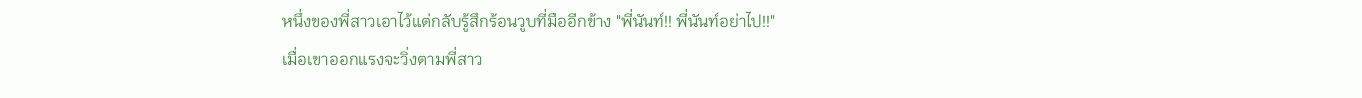หนึ่งของพี่สาวเอาไว้แต่กลับรู้สึกร้อนวูบที่มืออีกข้าง "พี่นันท์!! พี่นันท์อย่าไป!!"
เมื่อเขาออกแรงจะวิ่งตามพี่สาว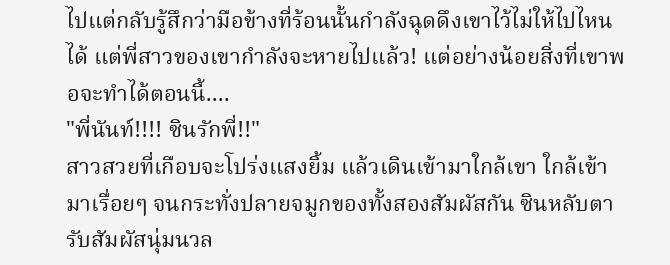ไปแต่กลับรู้สึกว่ามือข้างที่ร้อนนั้นกำลังฉุดดึงเขาไว้ไม่ให้ไปไหนได้ แต่พี่สาวของเขากำลังจะหายไปแล้ว! แต่อย่างน้อยสิ่งที่เขาพอจะทำได้ตอนนี้....
"พี่นันท์!!!! ซินรักพี่!!"
สาวสวยที่เกือบจะโปร่งแสงยิ้ม แล้วเดินเข้ามาใกล้เขา ใกล้เข้ามาเรื่อยๆ จนกระทั่งปลายจมูกของทั้งสองสัมผัสกัน ซินหลับตารับสัมผัสนุ่มนวล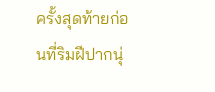ครั้งสุดท้ายก่อนที่ริมฝีปากนุ่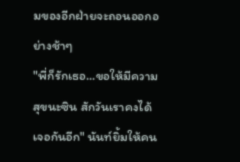มของอีกฝ่ายจะถอนออกอย่างช้าๆ
"พี่ก็รักเธอ...ขอให้มีความสุขนะซิน สักวันเราคงได้เจอกันอีก" นันท์ยิ้มให้คน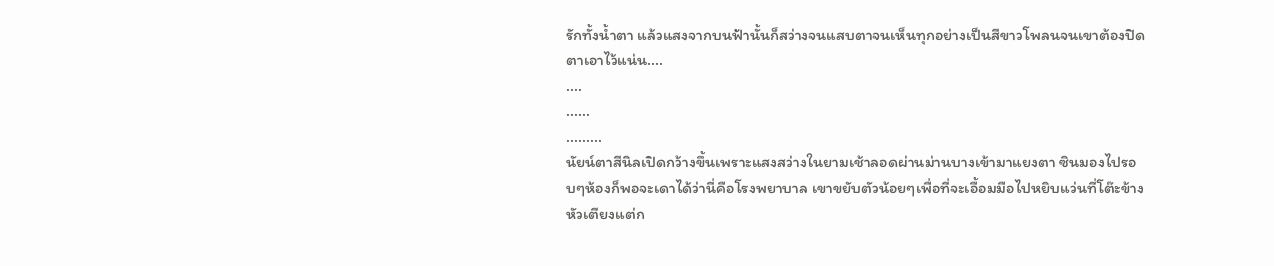รักทั้งน้ำตา แล้วแสงจากบนฟ้านั้นก็สว่างจนแสบตาจนเห็นทุกอย่างเป็นสีขาวโพลนจนเขาต้องปิดตาเอาไว้แน่น....
....
......
.........
นัยน์ตาสีนิลเปิดกว้างขึ้นเพราะแสงสว่างในยามเช้าลอดผ่านม่านบางเข้ามาแยงตา ซินมองไปรอบๆห้องก็พอจะเดาได้ว่านี่คือโรงพยาบาล เขาขยับตัวน้อยๆเพื่อที่จะเอื้อมมือไปหยิบแว่นที่โต๊ะข้างหัวเตียงแต่ก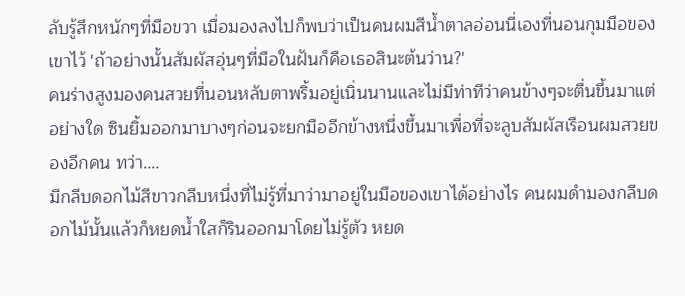ลับรู้สึกหนักๆที่มือขวา เมื่อมองลงไปก็พบว่าเป็นคนผมสีน้ำตาลอ่อนนี่เองที่นอนกุมมือของเขาไว้ 'ถ้าอย่างนั้นสัมผัสอุ่นๆที่มือในฝันก็คือเธอสินะต้นว่าน?'
คนร่างสูงมองคนสวยที่นอนหลับตาพริ้มอยู่เนิ่นนานและไม่มีท่าทีว่าคนข้างๆจะตื่นขึ้นมาแต่อย่างใด ซินยิ้มออกมาบางๆก่อนจะยกมืออีกข้างหนึ่งขึ้นมาเพื่อที่จะลูบสัมผัสเรือนผมสวยของอีกคน ทว่า....
มีกลีบดอกไม้สีขาวกลีบหนึ่งที่ไม่รู้ที่มาว่ามาอยู่ในมือของเขาได้อย่างไร คนผมดำมองกลีบดอกไม้นั้นแล้วก็หยดน้ำใสก็รินออกมาโดยไม่รู้ตัว หยด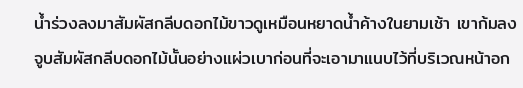น้ำร่วงลงมาสัมผัสกลีบดอกไม้ขาวดูเหมือนหยาดน้ำค้างในยามเช้า เขาก้มลงจูบสัมผัสกลีบดอกไม้นั้นอย่างแผ่วเบาก่อนที่จะเอามาแนบไว้ที่บริเวณหน้าอก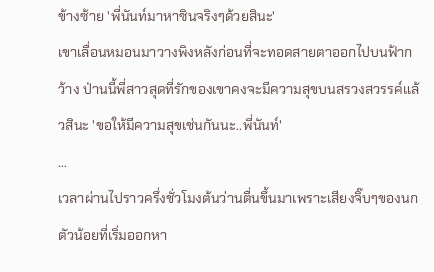ข้างซ้าย 'พี่นันท์มาหาซินจริงๆด้วยสินะ'
เขาเลื่อนหมอนมาวางพิงหลังก่อนที่จะทอดสายตาออกไปบนฟ้ากว้าง ป่านนี้พี่สาวสุดที่รักของเขาคงจะมีความสุขบนสรวงสวรรค์แล้วสินะ 'ขอให้มีความสุขเช่นกันนะ..พี่นันท์'
...
เวลาผ่านไปราวครึ่งชั่วโมงต้นว่านตื่นขึ้นมาเพราะเสียงจิ๊บๆของนกตัวน้อยที่เริ่มออกหา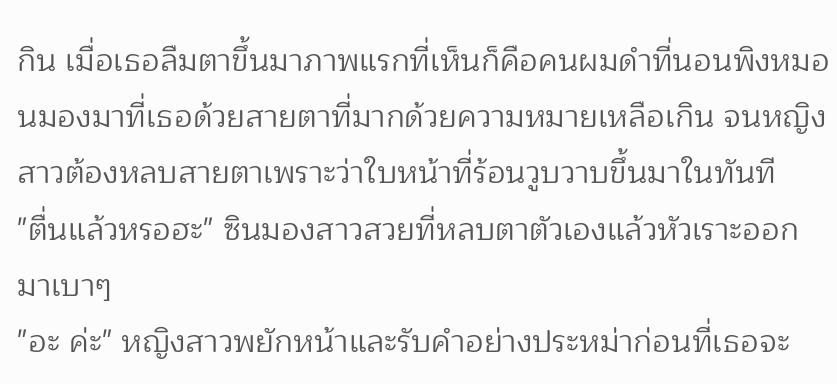กิน เมื่อเธอลืมตาขึ้นมาภาพแรกที่เห็นก็คือคนผมดำที่นอนพิงหมอนมองมาที่เธอด้วยสายตาที่มากด้วยความหมายเหลือเกิน จนหญิงสาวต้องหลบสายตาเพราะว่าใบหน้าที่ร้อนวูบวาบขึ้นมาในทันที
"ตื่นแล้วหรอฮะ" ซินมองสาวสวยที่หลบตาตัวเองแล้วหัวเราะออกมาเบาๆ
"อะ ค่ะ" หญิงสาวพยักหน้าและรับคำอย่างประหม่าก่อนที่เธอจะ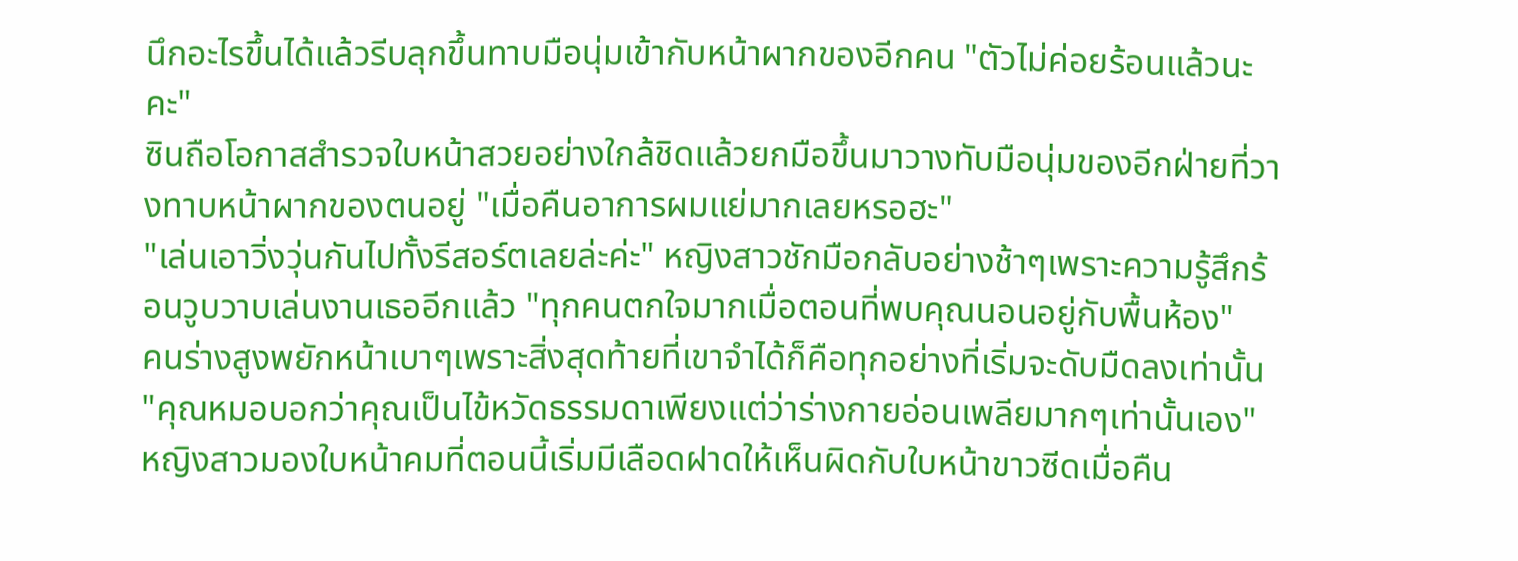นึกอะไรขึ้นได้แล้วรีบลุกขึ้นทาบมือนุ่มเข้ากับหน้าผากของอีกคน "ตัวไม่ค่อยร้อนแล้วนะคะ"
ซินถือโอกาสสำรวจใบหน้าสวยอย่างใกล้ชิดแล้วยกมือขึ้นมาวางทับมือนุ่มของอีกฝ่ายที่วางทาบหน้าผากของตนอยู่ "เมื่อคืนอาการผมแย่มากเลยหรอฮะ"
"เล่นเอาวิ่งวุ่นกันไปทั้งรีสอร์ตเลยล่ะค่ะ" หญิงสาวชักมือกลับอย่างช้าๆเพราะความรู้สึกร้อนวูบวาบเล่นงานเธออีกแล้ว "ทุกคนตกใจมากเมื่อตอนที่พบคุณนอนอยู่กับพื้นห้อง"
คนร่างสูงพยักหน้าเบาๆเพราะสิ่งสุดท้ายที่เขาจำได้ก็คือทุกอย่างที่เริ่มจะดับมืดลงเท่านั้น
"คุณหมอบอกว่าคุณเป็นไข้หวัดธรรมดาเพียงแต่ว่าร่างกายอ่อนเพลียมากๆเท่านั้นเอง" หญิงสาวมองใบหน้าคมที่ตอนนี้เริ่มมีเลือดฝาดให้เห็นผิดกับใบหน้าขาวซีดเมื่อคืน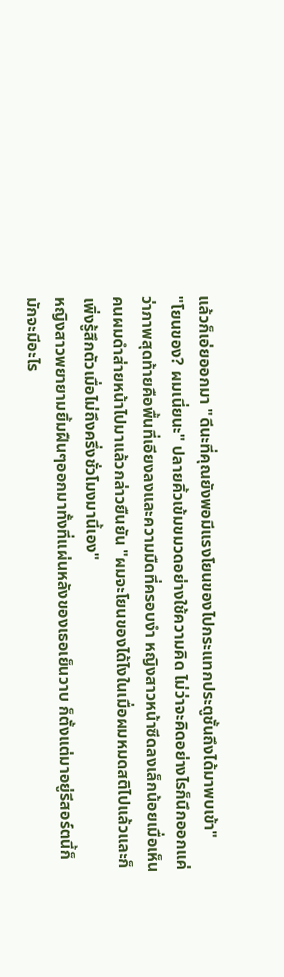แล้วก็เอ่ยออกมา "ดีนะที่คุณยังพอมีแรงโยนของไปกระแทกประตูชั้นถึงได้มาพบเข้า"
"โยนของ? ผมเนี่ยนะ" ปลายคิ้วเข้มขมวดอย่างใช้ความคิด ไม่ว่าจะคิดอย่างไรก็นึกออกแค่ว่าภาพสุดท้ายคือพื้นที่เอียงลงและความมืดที่ครอบงำ หญิงสาวหน้าซีดลงเล็กน้อยเมื่อเห็นคนผมดำส่ายหน้าไปมาแล้วกล่าวยืนยัน "ผมจะโยนของได้ไงในเมื่อผมหมดสติไปแล้วและก็เพิ่งรู้สึกตัวเมื่อไม่ถึงครึ่งชั่วโมงมานี้เอง"
หญิงสาวพยายามยิ้มฝืนๆออกมาทั้งที่แผ่นหลังของเธอเย็นวาบ ก็ตั้งแต่มาอยู่รีสอร์ตนี้ก็มักจะมีอะไร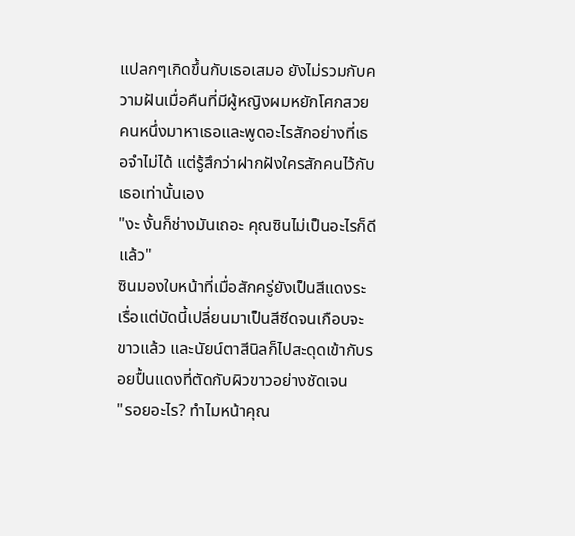แปลกๆเกิดขึ้นกับเธอเสมอ ยังไม่รวมกับความฝันเมื่อคืนที่มีผู้หญิงผมหยักโศกสวยคนหนึ่งมาหาเธอและพูดอะไรสักอย่างที่เธอจำไม่ได้ แต่รู้สึกว่าฝากฝังใครสักคนไว้กับเธอเท่านั้นเอง
"งะ งั้นก็ช่างมันเถอะ คุณซินไม่เป็นอะไรก็ดีแล้ว"
ซินมองใบหน้าที่เมื่อสักครู่ยังเป็นสีแดงระเรื่อแต่บัดนี้เปลี่ยนมาเป็นสีซีดจนเกือบจะขาวแล้ว และนัยน์ตาสีนิลก็ไปสะดุดเข้ากับรอยปื้นแดงที่ตัดกับผิวขาวอย่างชัดเจน
"รอยอะไร? ทำไมหน้าคุณ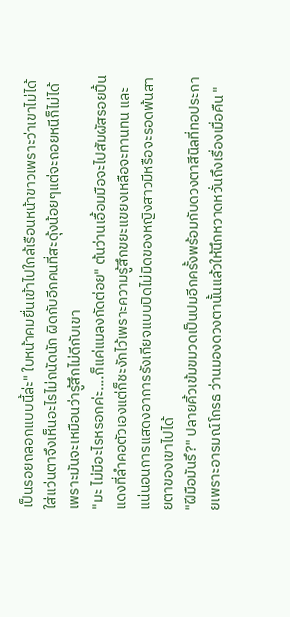เป็นรอยถลอกแบบนี้ล่ะ" ใบหน้าคมยื่นเข้าไปใกล้เรือนหน้าขาวเพราะว่าเขาไม่ได้ใส่แว่นตาจึงเห็นอะไรไม่ถนัดนัก ผิดกับอีกคนที่สะดุ้งน้อยๆแต่จะถอยหนีก็ไม่ได้เพราะมันจะเหมือนว่ารู้สึกไม่ดีกับเขา
"มะ ไม่มีอะไรหรอกค่ะ....ก็แค่แมลงกัดต่อย" ต้นว่านเอื้อมมือจะไปสัมผัสรอยปื้นแดงที่ลำคอตัวเองแต่ก็ชะงักไว้เพราะความรู้สึกขยะแขยงเหลือจะทานทน และแน่นอนการแสดงอาการรังเกียจแบบปิดไม่มิดของหญิงสาวมีหรือจะรอดพ้นสายตาของเขาไปได้
"ฝีมือมันรึ?" ปลายคิ้วเข้มขมวดเป็นปมอีกครั้งพร้อมกับดวงตาสีนิลที่ทอประกายเพราะอารมณ์โกรธ ว่านมองดวงตานั้นแล้วให้นึกหวาดหวั่นถึงเรื่องเมื่อคืน "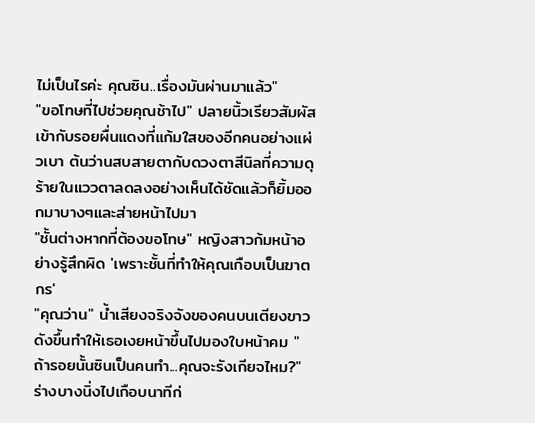ไม่เป็นไรค่ะ คุณซิน..เรื่องมันผ่านมาแล้ว"
"ขอโทษที่ไปช่วยคุณช้าไป" ปลายนิ้วเรียวสัมผัสเข้ากับรอยผื่นแดงที่แก้มใสของอีกคนอย่างแผ่วเบา ต้นว่านสบสายตากับดวงตาสีนิลที่ความดุร้ายในแววตาลดลงอย่างเห็นได้ชัดแล้วก็ยิ้มออกมาบางๆและส่ายหน้าไปมา
"ชั้นต่างหากที่ต้องขอโทษ" หญิงสาวก้มหน้าอย่างรู้สึกผิด 'เพราะชั้นที่ทำให้คุณเกือบเป็นฆาตกร'
"คุณว่าน" น้ำเสียงจริงจังของคนบนเตียงขาวดังขึ้นทำให้เธอเงยหน้าขึ้นไปมองใบหน้าคม "ถ้ารอยนั้นซินเป็นคนทำ...คุณจะรังเกียจไหม?"
ร่างบางนิ่งไปเกือบนาทีก่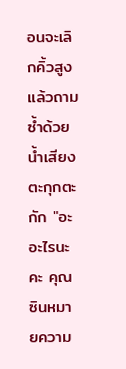อนจะเลิกคิ้วสูงแล้วถามซ้ำด้วยน้ำเสียงตะกุกตะกัก "อะ อะไรนะคะ คุณซินหมายความ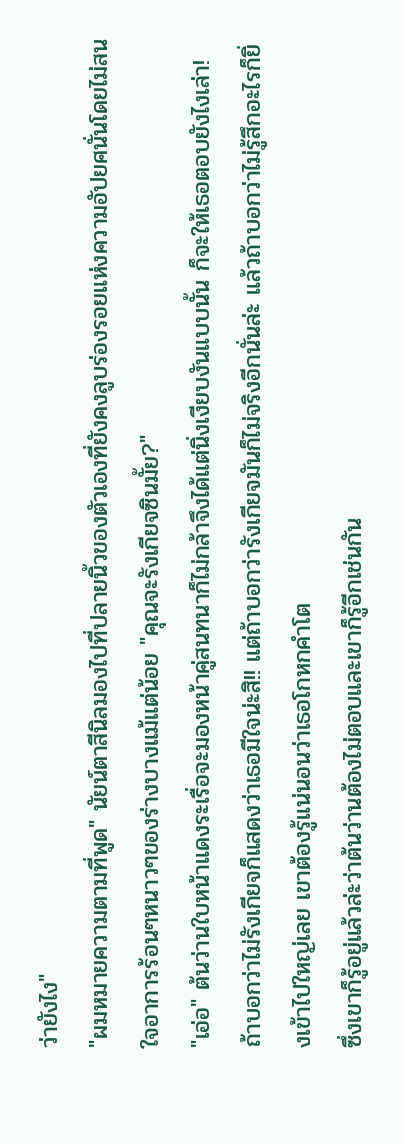ว่ายังไง"
"ผมหมายความตามที่พูด" นัยน์ตาสีนิลมองไปที่ปลายนิ้วของตัวเองที่ยังคงลูบร่องรอยแห่งความอัปยศนั่นโดยไม่สนใจอาการร้อนๆหนาวๆของร่างบางแม้แต่น้อย "คุณจะรังเกียจซินมั้ย?"
"เอ่อ" ต้นว่านใบหน้าแดงระเรื่อจะมองหน้าคู่สนทนาก็ไม่กล้าจึงได้แต่นิ่งเงียบงันแบบนั้น ก็จะให้เธอตอบยังไงเล่า! ถ้าบอกว่าไม่รังเกียจก็แสดงว่าเธอมีใจน่ะสิ!! แต่ถ้าบอกว่ารังเกียจมันก็ไม่จริงอีกนั่นล่ะ แล้วถ้าบอกว่าไม่รู้สึกอะไรก็ยิ่งเข้าไปใหญ่เลย เขาต้องรู้แน่นอนว่าเธอโกหกคำโต
ซึ่งเขาก็รู้อยู่แล้วล่ะว่าต้นว่านต้องไม่ตอบและเขาก็รู้อีกเช่นกัน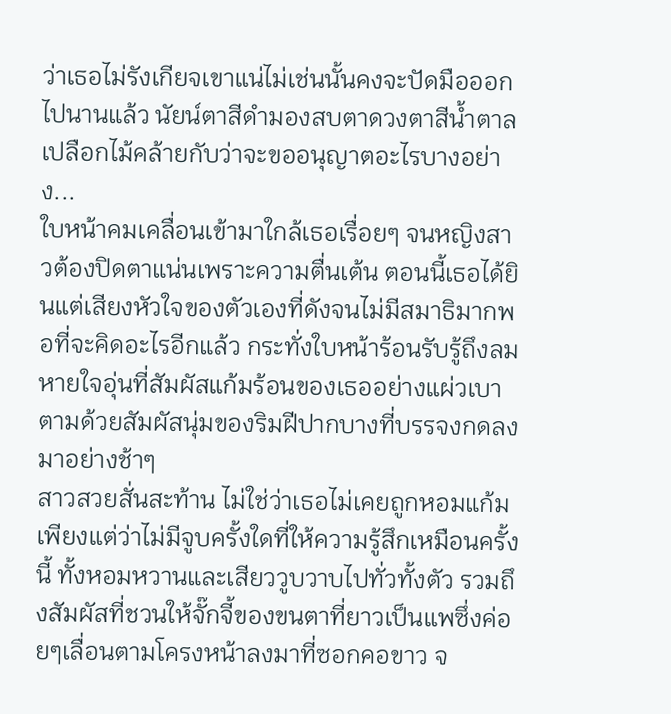ว่าเธอไม่รังเกียจเขาแน่ไม่เช่นนั้นคงจะปัดมือออกไปนานแล้ว นัยน์ตาสีดำมองสบตาดวงตาสีน้ำตาลเปลือกไม้คล้ายกับว่าจะขออนุญาตอะไรบางอย่าง...
ใบหน้าคมเคลื่อนเข้ามาใกล้เธอเรื่อยๆ จนหญิงสาวต้องปิดตาแน่นเพราะความตื่นเต้น ตอนนี้เธอได้ยินแต่เสียงหัวใจของตัวเองที่ดังจนไม่มีสมาธิมากพอที่จะคิดอะไรอีกแล้ว กระทั่งใบหน้าร้อนรับรู้ถึงลมหายใจอุ่นที่สัมผัสแก้มร้อนของเธออย่างแผ่วเบา ตามด้วยสัมผัสนุ่มของริมฝีปากบางที่บรรจงกดลงมาอย่างช้าๆ
สาวสวยสั่นสะท้าน ไม่ใช่ว่าเธอไม่เคยถูกหอมแก้มเพียงแต่ว่าไม่มีจูบครั้งใดที่ให้ความรู้สึกเหมือนครั้งนี้ ทั้งหอมหวานและเสียววูบวาบไปทั่วทั้งตัว รวมถึงสัมผัสที่ชวนให้จั๊กจี้ของขนตาที่ยาวเป็นแพซึ่งค่อยๆเลื่อนตามโครงหน้าลงมาที่ซอกคอขาว จ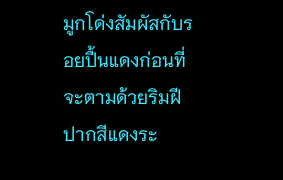มูกโด่งสัมผัสกับรอยปื้นแดงก่อนที่จะตามด้วยริมฝีปากสีแดงระ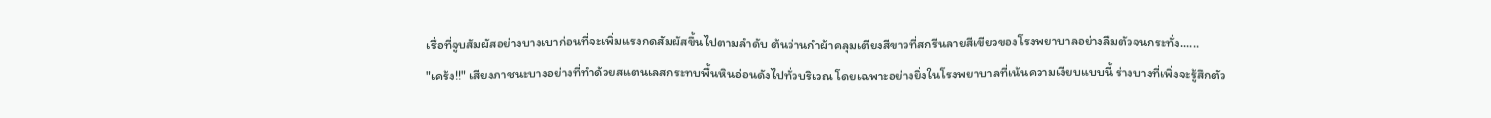เรื่อที่จูบสัมผัสอย่างบางเบาก่อนที่จะเพิ่มแรงกดสัมผัสขึ้นไปตามลำดับ ต้นว่านกำผ้าคลุมเตียงสีขาวที่สกรีนลายสีเขียวของโรงพยาบาลอย่างลืมตัวจนกระทั่ง......
"เคร้ง!!" เสียงภาชนะบางอย่างที่ทำด้วยสแตนเลสกระทบพื้นหินอ่อนดังไปทั่วบริเวณ โดยเฉพาะอย่างยิ่งในโรงพยาบาลที่เน้นความเงียบแบบนี้ ร่างบางที่เพิ่งจะรู้สึกตัว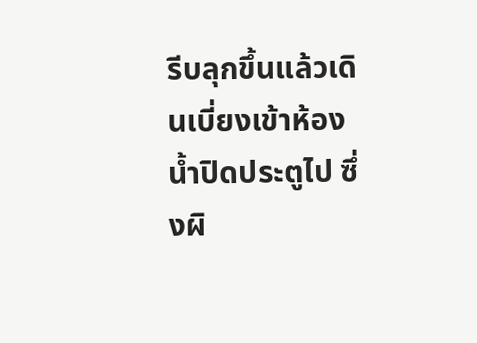รีบลุกขึ้นแล้วเดินเบี่ยงเข้าห้องน้ำปิดประตูไป ซึ่งผิ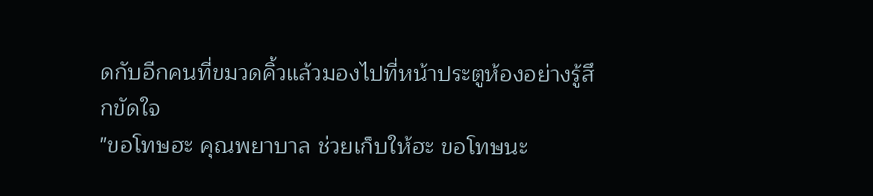ดกับอีกคนที่ขมวดคิ้วแล้วมองไปที่หน้าประตูห้องอย่างรู้สึกขัดใจ
"ขอโทษฮะ คุณพยาบาล ช่วยเก็บให้ฮะ ขอโทษนะ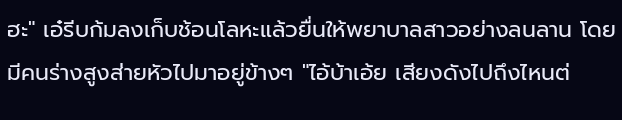ฮะ" เอ๋รีบก้มลงเก็บช้อนโลหะแล้วยื่นให้พยาบาลสาวอย่างลนลาน โดยมีคนร่างสูงส่ายหัวไปมาอยู่ข้างๆ "ไอ้บ้าเอ้ย เสียงดังไปถึงไหนต่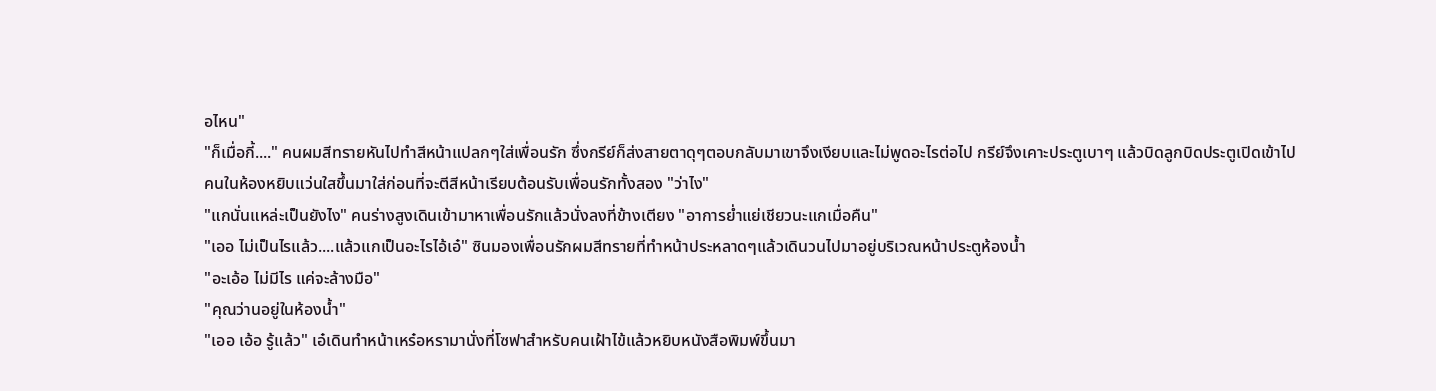อไหน"
"ก็เมื่อกี้...." คนผมสีทรายหันไปทำสีหน้าแปลกๆใส่เพื่อนรัก ซึ่งกรีย์ก็ส่งสายตาดุๆตอบกลับมาเขาจึงเงียบและไม่พูดอะไรต่อไป กรีย์จึงเคาะประตูเบาๆ แล้วบิดลูกบิดประตูเปิดเข้าไป
คนในห้องหยิบแว่นใสขึ้นมาใส่ก่อนที่จะตีสีหน้าเรียบต้อนรับเพื่อนรักทั้งสอง "ว่าไง"
"แกนั่นแหล่ะเป็นยังไง" คนร่างสูงเดินเข้ามาหาเพื่อนรักแล้วนั่งลงที่ข้างเตียง "อาการย่ำแย่เชียวนะแกเมื่อคืน"
"เออ ไม่เป็นไรแล้ว....แล้วแกเป็นอะไรไอ้เอ๋" ซินมองเพื่อนรักผมสีทรายที่ทำหน้าประหลาดๆแล้วเดินวนไปมาอยู่บริเวณหน้าประตูห้องน้ำ
"อะเอ้อ ไม่มีไร แค่จะล้างมือ"
"คุณว่านอยู่ในห้องน้ำ"
"เออ เอ้อ รู้แล้ว" เอ๋เดินทำหน้าเหร๋อหรามานั่งที่โซฟาสำหรับคนเฝ้าไข้แล้วหยิบหนังสือพิมพ์ขึ้นมา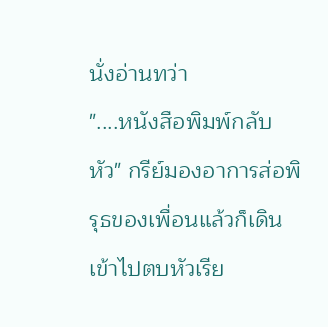นั่งอ่านทว่า
"....หนังสือพิมพ์กลับหัว" กรีย์มองอาการส่อพิรุธของเพื่อนแล้วก็เดินเข้าไปตบหัวเรีย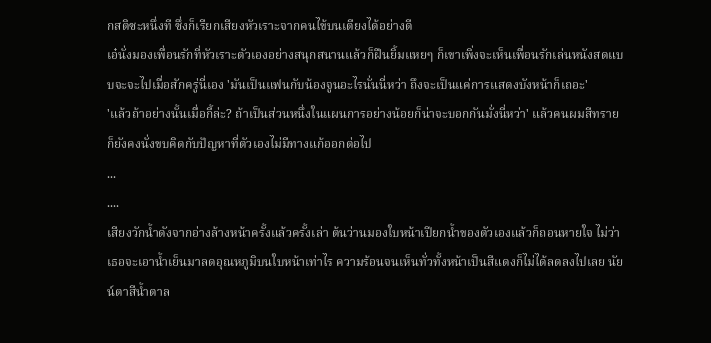กสติซะหนึ่งที ซึ่งก็เรียกเสียงหัวเราะจากคนไข้บนเตียงได้อย่างดี
เอ๋นั่งมองเพื่อนรักที่หัวเราะตัวเองอย่างสนุกสนานแล้วก็ฝืนยิ้มแหยๆ ก็เขาเพิ่งจะเห็นเพื่อนรักเล่นหนังสดแบบจะจะไปเมื่อสักครู่นี่เอง 'มันเป็นแฟนกับน้องจูนอะไรนั่นนี่หว่า ถึงจะเป็นแค่การแสดงบังหน้าก็เถอะ'
'แล้วถ้าอย่างนั้นเมื่อกี้ล่ะ? ถ้าเป็นส่วนหนึ่งในแผนการอย่างน้อยก็น่าจะบอกกันมั่งนี่หว่า' แล้วคนผมสีทรายก็ยังคงนั่งขบคิดกับปัญหาที่ตัวเองไม่มีทางแก้ออกต่อไป
...
....
เสียงวักน้ำดังจากอ่างล้างหน้าครั้งแล้วครั้งเล่า ต้นว่านมองใบหน้าเปียกน้ำของตัวเองแล้วก็ถอนหายใจ ไม่ว่าเธอจะเอาน้ำเย็นมาลดอุณหภูมิบนใบหน้าเท่าไร ความร้อนจนเห็นทั่วทั้งหน้าเป็นสีแดงก็ไม่ได้ลดลงไปเลย นัยน์ตาสีน้ำตาล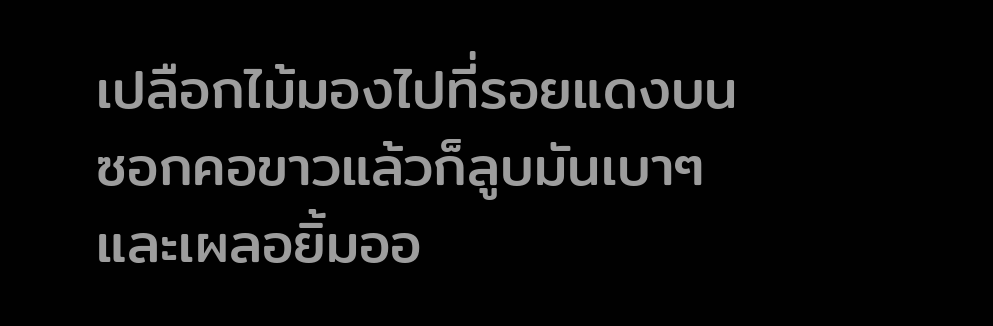เปลือกไม้มองไปที่รอยแดงบนซอกคอขาวแล้วก็ลูบมันเบาๆและเผลอยิ้มออ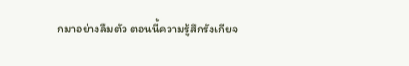กมาอย่างลืมตัว ตอนนี้ความรู้สึกรังเกียจ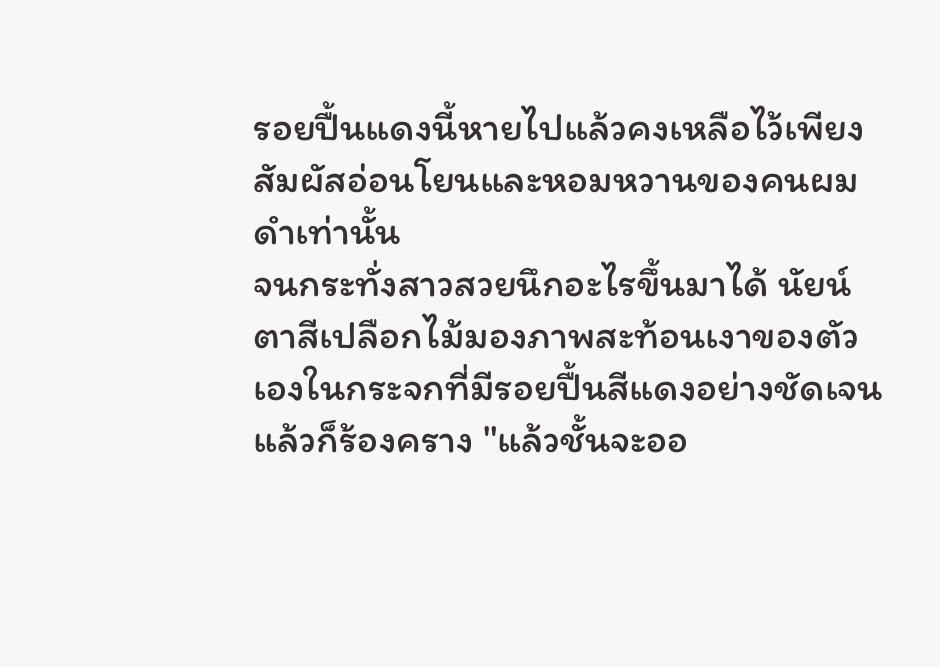รอยปื้นแดงนี้หายไปแล้วคงเหลือไว้เพียงสัมผัสอ่อนโยนและหอมหวานของคนผมดำเท่านั้น
จนกระทั่งสาวสวยนึกอะไรขึ้นมาได้ นัยน์ตาสีเปลือกไม้มองภาพสะท้อนเงาของตัวเองในกระจกที่มีรอยปื้นสีแดงอย่างชัดเจนแล้วก็ร้องคราง "แล้วชั้นจะออ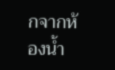กจากห้องน้ำ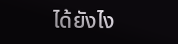ได้ยังไง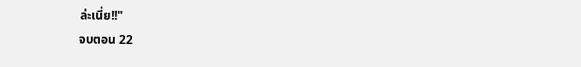ล่ะเนี่ย!!"
จบตอน 22